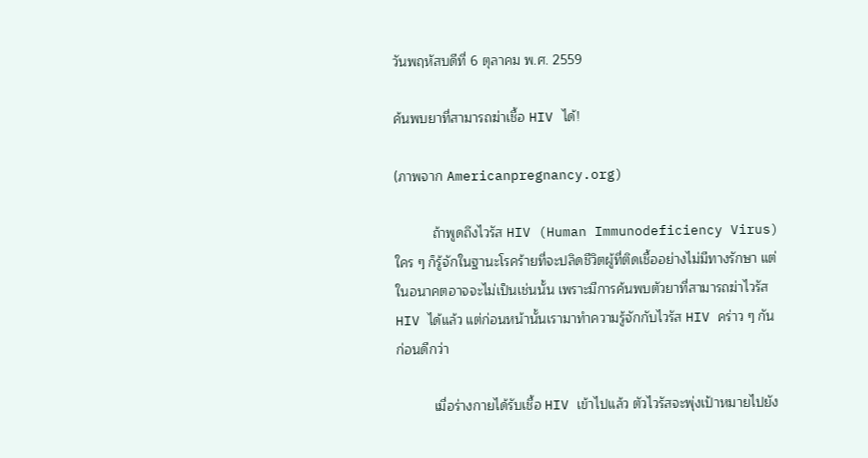วันพฤหัสบดีที่ 6 ตุลาคม พ.ศ. 2559

ค้นพบยาที่สามารถฆ่าเชื้อ HIV ได้!

(ภาพจาก Americanpregnancy.org)

          ถ้าพูดถึงไวรัส HIV (Human Immunodeficiency Virus) ใคร ๆ ก็รู้จักในฐานะโรคร้ายที่จะปลิดชีวิตผู้ที่ติดเชื้ออย่างไม่มีทางรักษา แต่ในอนาคตอาจจะไม่เป็นเช่นนั้น เพราะมีการค้นพบตัวยาที่สามารถฆ่าไวรัส HIV ได้แล้ว แต่ก่อนหน้านั้นเรามาทำความรู้จักกับไวรัส HIV คร่าว ๆ กันก่อนดีกว่า

          เมื่อร่างกายได้รับเชื้อ HIV เข้าไปแล้ว ตัวไวรัสจะพุ่งเป้าหมายไปยัง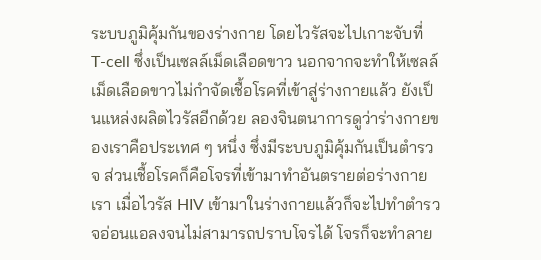ระบบภูมิคุ้มกันของร่างกาย โดยไวรัสจะไปเกาะจับที่ T-cell ซึ่งเป็นเซลล์เม็ดเลือดขาว นอกจากจะทำให้เซลล์เม็ดเลือดขาวไม่กำจัดเชื้อโรคที่เข้าสู่ร่างกายแล้ว ยังเป็นแหล่งผลิตไวรัสอีกด้วย ลองจินตนาการดูว่าร่างกายของเราคือประเทศ ๆ หนึ่ง ซึ่งมีระบบภูมิคุ้มกันเป็นตำรวจ ส่วนเชื้อโรคก็คือโจรที่เข้ามาทำอันตรายต่อร่างกายเรา เมื่อไวรัส HIV เข้ามาในร่างกายแล้วก็จะไปทำตำรวจอ่อนแอลงจนไม่สามารถปราบโจรได้ โจรก็จะทำลาย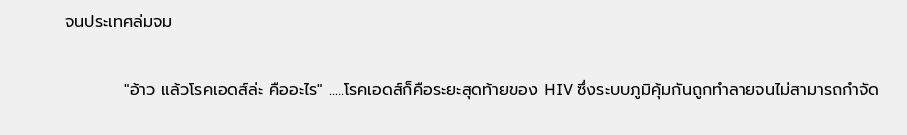จนประเทศล่มจม

          "อ้าว แล้วโรคเอดส์ล่ะ คืออะไร" .....โรคเอดส์ก็คือระยะสุดท้ายของ HIV ซึ่งระบบภูมิคุ้มกันถูกทำลายจนไม่สามารถกำจัด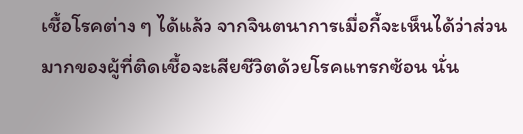เชื้อโรคต่าง ๆ ได้แล้ว จากจินตนาการเมื่อกี้จะเห็นได้ว่าส่วนมากของผู้ที่ติดเชื้อจะเสียชีวิตด้วยโรคแทรกซ้อน นั่น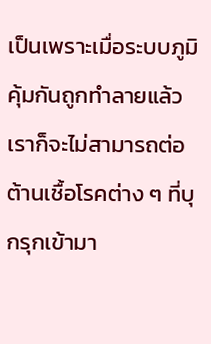เป็นเพราะเมื่อระบบภูมิคุ้มกันถูกทำลายแล้ว เราก็จะไม่สามารถต่อต้านเชื้อโรคต่าง ๆ ที่บุกรุกเข้ามา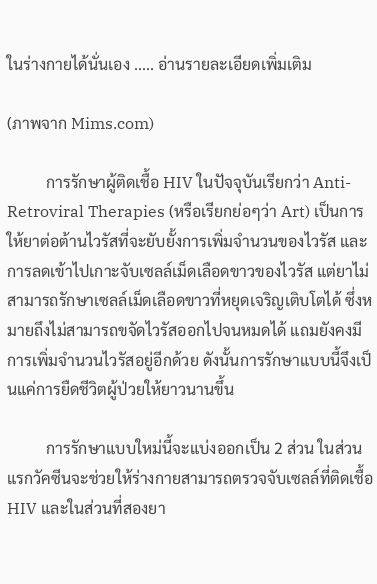ในร่างกายได้นั่นเอง ..... อ่านรายละเอียดเพิ่มเติม

(ภาพจาก Mims.com)

          การรักษาผู้ติดเชื้อ HIV ในปัจจุบันเรียกว่า Anti-Retroviral Therapies (หรือเรียกย่อๆว่า Art) เป็นการให้ยาต่อต้านไวรัสที่จะยับยั้งการเพิ่มจำนวนของไวรัส และการลดเข้าไปเกาะจับเซลล์เม็ดเลือดขาวของไวรัส แต่ยาไม่สามารถรักษาเซลล์เม็ดเลือดขาวที่หยุดเจริญเติบโตได้ ซึ่งหมายถึงไม่สามารถขจัดไวรัสออกไปจนหมดได้ แถมยังคงมีการเพิ่มจำนวนไวรัสอยู่อีกด้วย ดังนั้นการรักษาแบบนี้จึงเป็นแค่การยืดชีวิตผู้ป่วยให้ยาวนานขึ้น

          การรักษาแบบใหม่นี้จะแบ่งออกเป็น 2 ส่วน ในส่วนแรกวัคซีนจะช่วยให้ร่างกายสามารถตรวจจับเซลล์ที่ติดเชื้อ HIV และในส่วนที่สองยา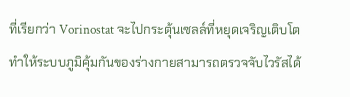ที่เรียกว่า Vorinostat จะไปกระตุ้นเซลล์ที่หยุดเจริญเติบโตทำให้ระบบภูมิคุ้มกันของร่างกายสามารถตรวจจับไวรัสได้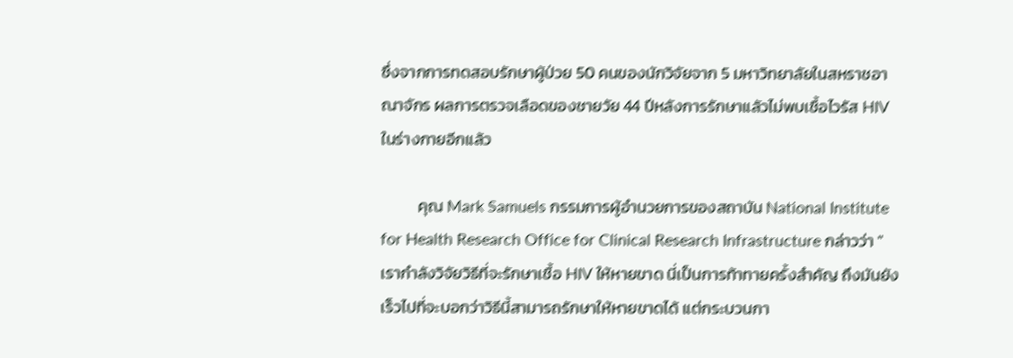ซึ่งจากการทดสอบรักษาผู้ป่วย 50 คนของนักวิจัยจาก 5 มหาวิทยาลัยในสหราชอาณาจักร ผลการตรวจเลือดของชายวัย 44 ปีหลังการรักษาแลัวไม่พบเชื้อไวรัส HIV ในร่างกายอีกแล้ว

          คุณ Mark Samuels กรรมการผู้อำนวยการของสถาบัน National Institute for Health Research Office for Clinical Research Infrastructure กล่าวว่า "เรากำลังวิจัยวิธีที่จะรักษาเชื้อ HIV ให้หายขาด นี่เป็นการท้าทายครั้งสำคัญ ถึงมันยังเร็วไปที่จะบอกว่าวิธีนี้สามารถรักษาให้หายขาดได้ แต่กระบวนกา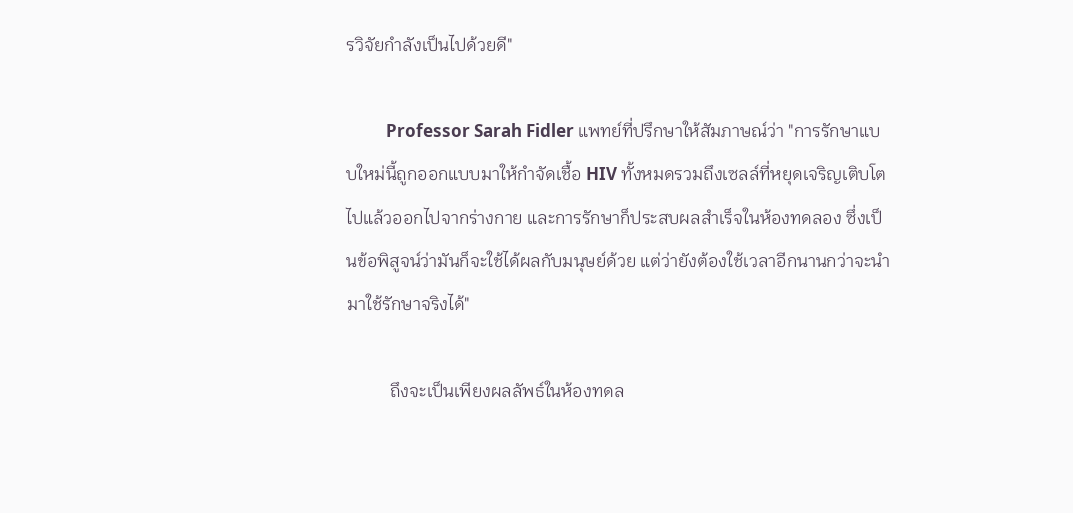รวิจัยกำลังเป็นไปด้วยดี"

          Professor Sarah Fidler แพทย์ที่ปรึกษาให้สัมภาษณ์ว่า "การรักษาแบบใหม่นี้ถูกออกแบบมาให้กำจัดเชื้อ HIV ทั้งหมดรวมถึงเซลล์ที่หยุดเจริญเติบโตไปแล้วออกไปจากร่างกาย และการรักษาก็ประสบผลสำเร็จในห้องทดลอง ซึ่งเป็นข้อพิสูจน์ว่ามันก็จะใช้ได้ผลกับมนุษย์ด้วย แต่ว่ายังต้องใช้เวลาอีกนานกว่าจะนำมาใช้รักษาจริงได้"

          ถึงจะเป็นเพียงผลลัพธ์ในห้องทดล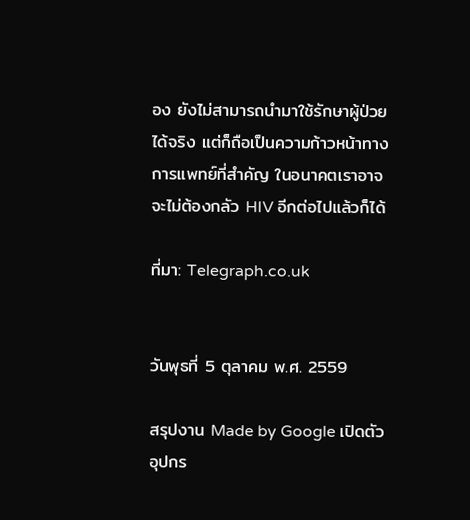อง ยังไม่สามารถนำมาใช้รักษาผู้ป่วยได้จริง แต่ก็ถือเป็นความก้าวหน้าทางการแพทย์ที่สำคัญ ในอนาคตเราอาจจะไม่ต้องกลัว HIV อีกต่อไปแล้วก็ได้

ที่มา: Telegraph.co.uk


วันพุธที่ 5 ตุลาคม พ.ศ. 2559

สรุปงาน Made by Google เปิดตัวอุปกร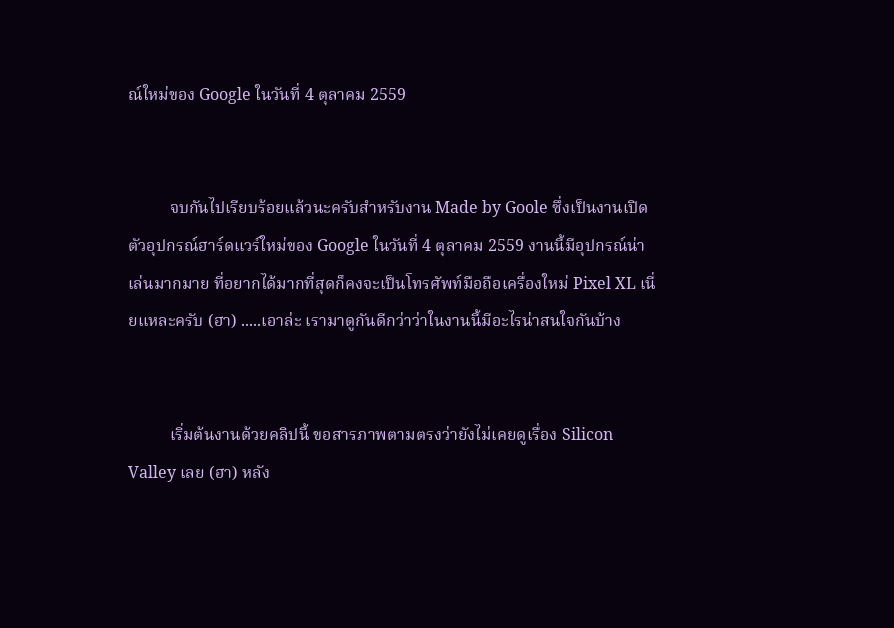ณ์ใหม่ของ Google ในวันที่ 4 ตุลาคม 2559


          จบกันไปเรียบร้อยแล้วนะครับสำหรับงาน Made by Goole ซึ่งเป็นงานเปิดตัวอุปกรณ์ฮาร์ดแวร์ใหม่ของ Google ในวันที่ 4 ตุลาคม 2559 งานนี้มีอุปกรณ์น่าเล่นมากมาย ที่อยากได้มากที่สุดก็คงจะเป็นโทรศัพท์มือถือเครื่องใหม่ Pixel XL เนี่ยแหละครับ (ฮา) .....เอาล่ะ เรามาดูกันดีกว่าว่าในงานนี้มีอะไรน่าสนใจกันบ้าง


          เริ่มต้นงานด้วยคลิปนี้ ขอสารภาพตามตรงว่ายังไม่เคยดูเรื่อง Silicon Valley เลย (ฮา) หลัง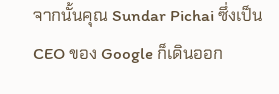จากนั้นคุณ Sundar Pichai ซึ่งเป็น CEO ของ Google ก็เดินออก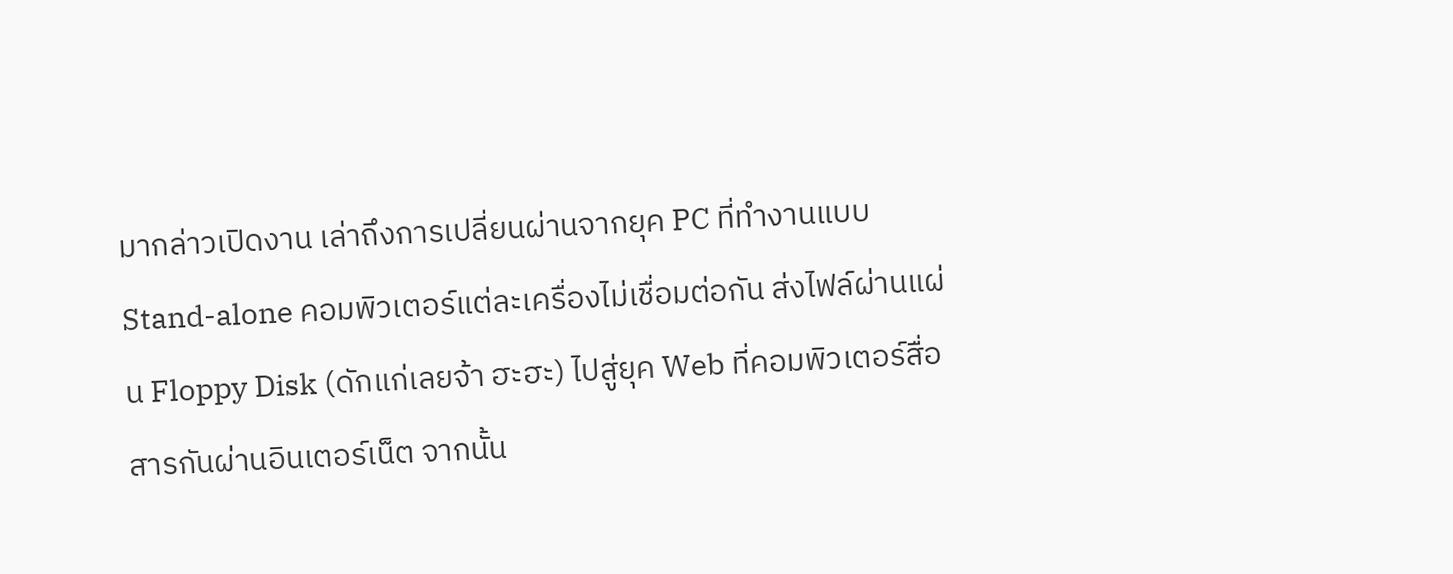มากล่าวเปิดงาน เล่าถึงการเปลี่ยนผ่านจากยุค PC ที่ทำงานแบบ Stand-alone คอมพิวเตอร์แต่ละเครื่องไม่เชื่อมต่อกัน ส่งไฟล์ผ่านแผ่น Floppy Disk (ดักแก่เลยจ้า ฮะฮะ) ไปสู่ยุค Web ที่คอมพิวเตอร์สื่อสารกันผ่านอินเตอร์เน็ต จากนั้น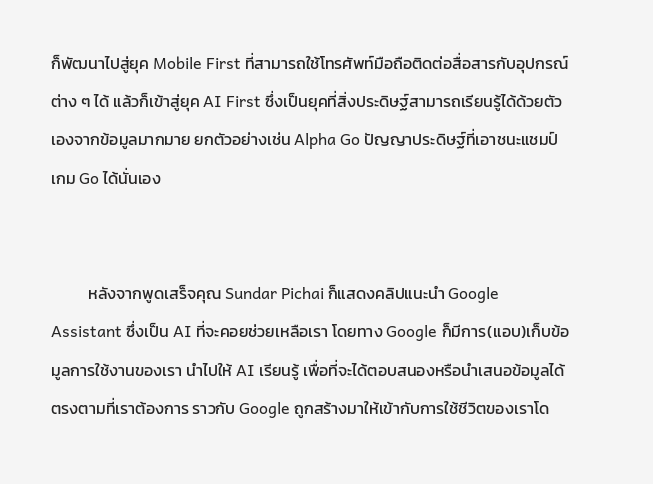ก็พัฒนาไปสู่ยุค Mobile First ที่สามารถใช้โทรศัพท์มือถือติดต่อสื่อสารกับอุปกรณ์ต่าง ๆ ได้ แล้วก็เข้าสู่ยุค AI First ซึ่งเป็นยุคที่สิ่งประดิษฐ์สามารถเรียนรู้ได้ด้วยตัวเองจากข้อมูลมากมาย ยกตัวอย่างเช่น Alpha Go ปัญญาประดิษฐ์ที่เอาชนะแชมป์เกม Go ได้นั่นเอง


          หลังจากพูดเสร็จคุณ Sundar Pichai ก็แสดงคลิปแนะนำ Google Assistant ซึ่งเป็น AI ที่จะคอยช่วยเหลือเรา โดยทาง Google ก็มีการ(แอบ)เก็บข้อมูลการใช้งานของเรา นำไปให้ AI เรียนรู้ เพื่อที่จะได้ตอบสนองหรือนำเสนอข้อมูลได้ตรงตามที่เราต้องการ ราวกับ Google ถูกสร้างมาให้เข้ากับการใช้ชีวิตของเราโด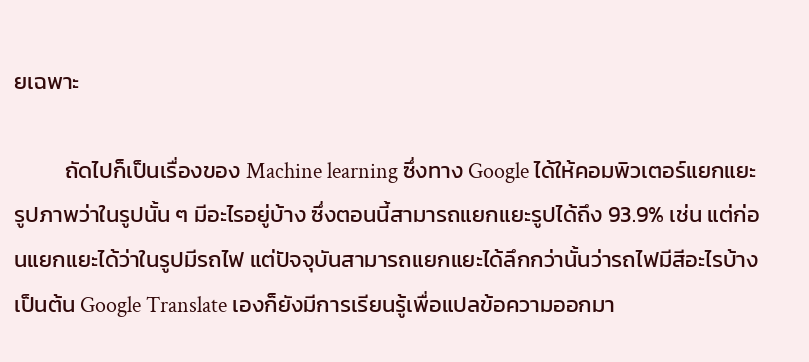ยเฉพาะ

          ถัดไปก็เป็นเรื่องของ Machine learning ซึ่งทาง Google ได้ให้คอมพิวเตอร์แยกแยะรูปภาพว่าในรูปนั้น ๆ มีอะไรอยู่บ้าง ซึ่งตอนนี้สามารถแยกแยะรูปได้ถึง 93.9% เช่น แต่ก่อนแยกแยะได้ว่าในรูปมีรถไฟ แต่ปัจจุบันสามารถแยกแยะได้ลึกกว่านั้นว่ารถไฟมีสีอะไรบ้าง เป็นต้น Google Translate เองก็ยังมีการเรียนรู้เพื่อแปลข้อความออกมา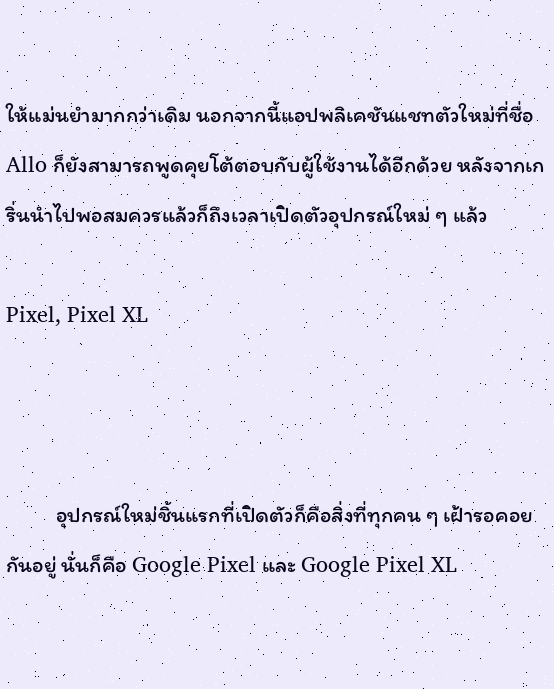ให้แม่นยำมากกว่าเดิม นอกจากนี้แอปพลิเคชันแชทตัวใหม่ที่ชื่อ Allo ก็ยังสามารถพูดคุยโต้ตอบกับผู้ใช้งานได้อีกด้วย หลังจากเกริ่นนำไปพอสมควรแล้วก็ถึงเวลาเปิดตัวอุปกรณ์ใหม่ ๆ แล้ว

Pixel, Pixel XL



          อุปกรณ์ใหม่ชิ้นแรกที่เปิดตัวก็คือสิ่งที่ทุกคน ๆ เฝ้ารอคอยกันอยู่ นั่นก็คือ Google Pixel และ Google Pixel XL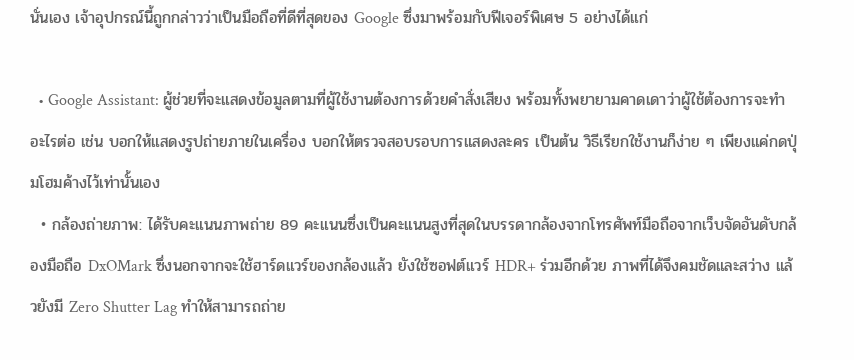นั่นเอง เจ้าอุปกรณ์นี้ถูกกล่าวว่าเป็นมือถือที่ดีที่สุดของ Google ซึ่งมาพร้อมกับฟีเจอร์พิเศษ 5 อย่างได้แก่

  • Google Assistant: ผู้ช่วยที่จะแสดงข้อมูลตามที่ผู้ใช้งานต้องการด้วยคำสั่งเสียง พร้อมทั้งพยายามคาดเดาว่าผู้ใช้ต้องการจะทำอะไรต่อ เช่น บอกให้แสดงรูปถ่ายภายในเครื่อง บอกให้ตรวจสอบรอบการแสดงละคร เป็นต้น วิธีเรียกใช้งานก็ง่าย ๆ เพียงแค่กดปุ่มโฮมค้างไว้เท่านั้นเอง
  • กล้องถ่ายภาพ: ได้รับคะแนนภาพถ่าย 89 คะแนนซึ่งเป็นคะแนนสูงที่สุดในบรรดากล้องจากโทรศัพท์มือถือจากเว็บจัดอันดับกล้องมือถือ DxOMark ซึ่งนอกจากจะใช้ฮาร์ดแวร์ของกล้องแล้ว ยังใช้ซอฟต์แวร์ HDR+ ร่วมอีกด้วย ภาพที่ได้จึงคมชัดและสว่าง แล้วยังมี Zero Shutter Lag ทำให้สามารถถ่าย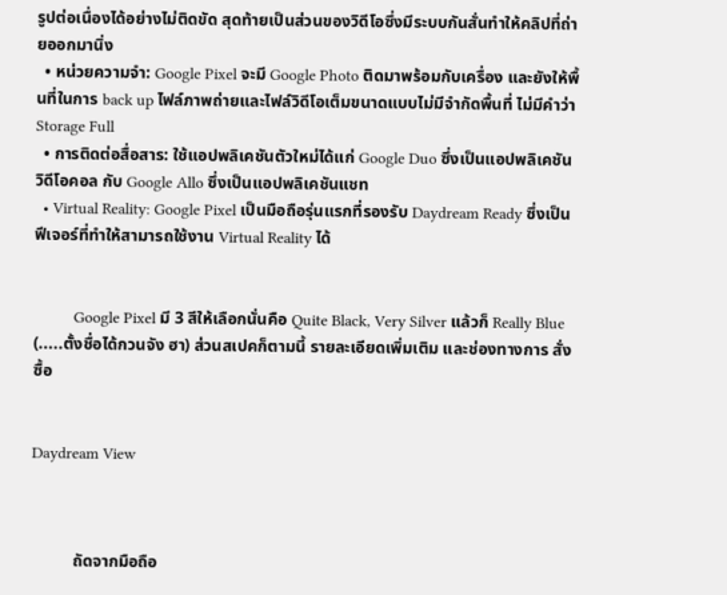รูปต่อเนื่องได้อย่างไม่ติดขัด สุดท้ายเป็นส่วนของวิดีโอซึ่งมีระบบกันสั่นทำให้คลิปที่ถ่ายออกมานิ่ง
  • หน่วยความจำ: Google Pixel จะมี Google Photo ติดมาพร้อมกับเครื่อง และยังให้พื้นที่ในการ back up ไฟล์ภาพถ่ายและไฟล์วิดีโอเต็มขนาดแบบไม่มีจำกัดพื้นที่ ไม่มีคำว่า Storage Full
  • การติดต่อสื่อสาร: ใช้แอปพลิเคชันตัวใหม่ได้แก่ Google Duo ซึ่งเป็นแอปพลิเคชันวิดีโอคอล กับ Google Allo ซึ่งเป็นแอปพลิเคชันแชท
  • Virtual Reality: Google Pixel เป็นมือถือรุ่นแรกที่รองรับ Daydream Ready ซึ่งเป็นฟีเจอร์ที่ทำให้สามารถใช้งาน Virtual Reality ได้


          Google Pixel มี 3 สีให้เลือกนั่นคือ Quite Black, Very Silver แล้วก็ Really Blue (.....ตั้งชื่อได้กวนจัง ฮา) ส่วนสเปคก็ตามนี้ รายละเอียดเพิ่มเติม และช่องทางการ สั่งซื้อ


Daydream View



          ถัดจากมือถือ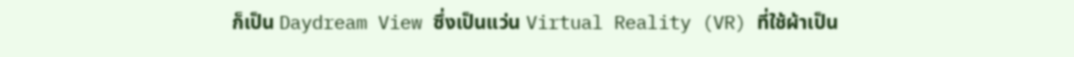ก็เป็น Daydream View ซึ่งเป็นแว่น Virtual Reality (VR) ที่ใช้ผ้าเป็น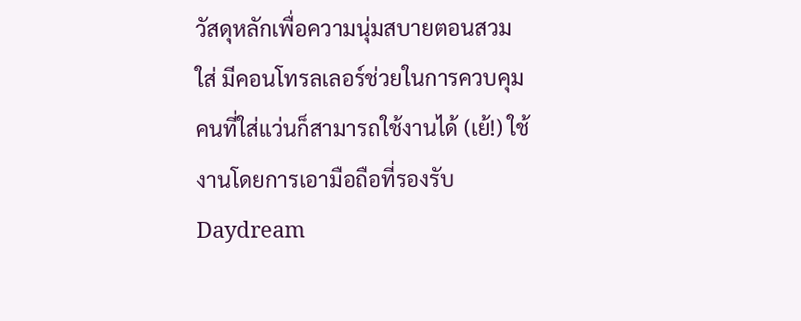วัสดุหลักเพื่อความนุ่มสบายตอนสวมใส่ มีคอนโทรลเลอร์ช่วยในการควบคุม คนที่ใส่แว่นก็สามารถใช้งานได้ (เย้!) ใช้งานโดยการเอามือถือที่รองรับ Daydream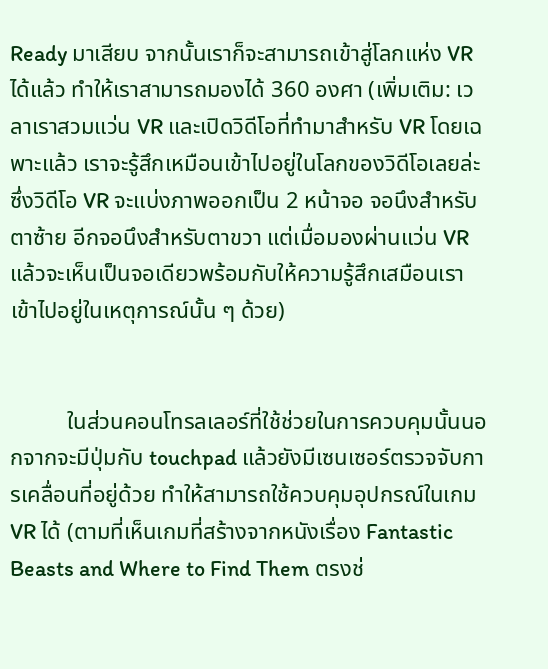Ready มาเสียบ จากนั้นเราก็จะสามารถเข้าสู่โลกแห่ง VR ได้แล้ว ทำให้เราสามารถมองได้ 360 องศา (เพิ่มเติม: เวลาเราสวมแว่น VR และเปิดวิดีโอที่ทำมาสำหรับ VR โดยเฉพาะแล้ว เราจะรู้สึกเหมือนเข้าไปอยู่ในโลกของวิดีโอเลยล่ะ ซึ่งวิดีโอ VR จะแบ่งภาพออกเป็น 2 หน้าจอ จอนึงสำหรับตาซ้าย อีกจอนึงสำหรับตาขวา แต่เมื่อมองผ่านแว่น VR แล้วจะเห็นเป็นจอเดียวพร้อมกับให้ความรู้สึกเสมือนเราเข้าไปอยู่ในเหตุการณ์นั้น ๆ ด้วย)


          ในส่วนคอนโทรลเลอร์ที่ใช้ช่วยในการควบคุมนั้นนอกจากจะมีปุ่มกับ touchpad แล้วยังมีเซนเซอร์ตรวจจับการเคลื่อนที่อยู่ด้วย ทำให้สามารถใช้ควบคุมอุปกรณ์ในเกม VR ได้ (ตามที่เห็นเกมที่สร้างจากหนังเรื่อง Fantastic Beasts and Where to Find Them ตรงช่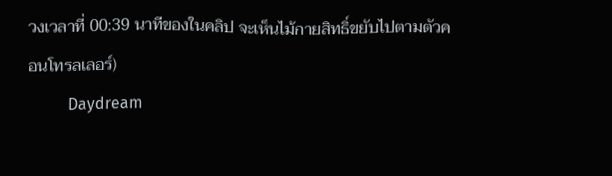วงเวลาที่ 00:39 นาทีของในคลิป จะเห็นไม้กายสิทธิ์ขยับไปตามตัวคอนโทรลเลอร์)
          Daydream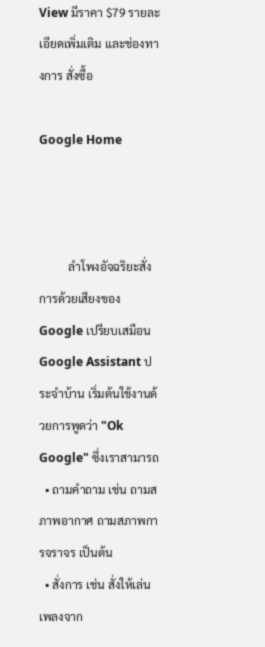View มีราคา $79 รายละเอียดเพิ่มเติม และช่องทางการ สั่งซื้อ

Google Home



          ลำโพงอัจฉริยะสั่งการด้วยเสียงของ Google เปรียบเสมือน Google Assistant ประจำบ้าน เริ่มต้นใช้งานด้วยการพูดว่า "Ok Google" ซึ่งเราสามารถ
  • ถามคำถาม เช่น ถามสภาพอากาศ ถามสภาพการจราจร เป็นต้น
  • สั่งการ เช่น สั่งให้เล่นเพลงจาก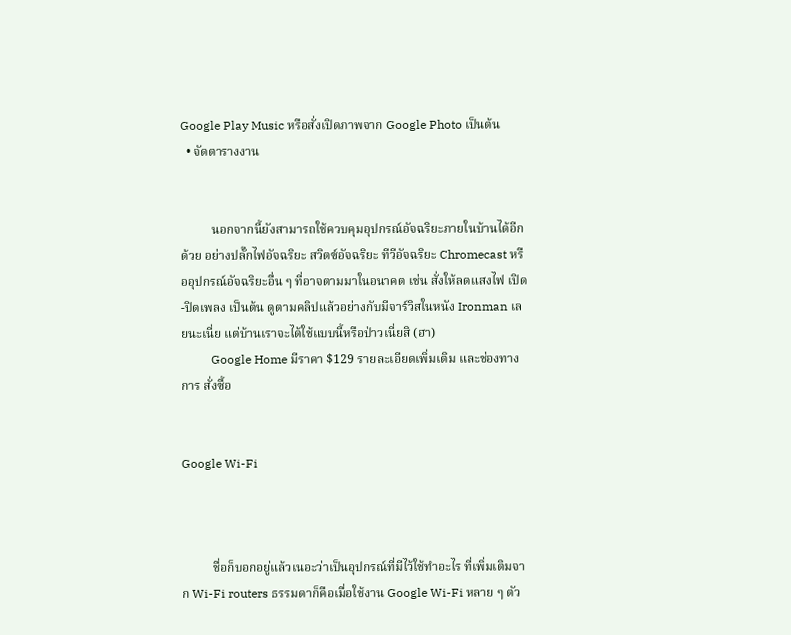Google Play Music หรือสั่งเปิดภาพจาก Google Photo เป็นต้น
  • จัดตารางงาน


          นอกจากนี้ยังสามารถใช้ควบคุมอุปกรณ์อัจฉริยะภายในบ้านได้อีกด้วย อย่างปลั๊กไฟอัจฉริยะ สวิตซ์อัจฉริยะ ทีวีอัจฉริยะ Chromecast หรืออุปกรณ์อัจฉริยะอื่น ๆ ที่อาจตามมาในอนาคต เช่น สั่งให้ลดแสงไฟ เปิด-ปิดเพลง เป็นต้น ดูตามคลิปแล้วอย่างกับมีจาร์วิสในหนัง Ironman เลยนะเนี่ย แต่บ้านเราจะได้ใช้แบบนี้หรือป่าวเนี่ยสิ (ฮา)
          Google Home มีราคา $129 รายละเอียดเพิ่มเติม และช่องทางการ สั่งซื้อ


Google Wi-Fi



          ชื่อก็บอกอยู่แล้วเนอะว่าเป็นอุปกรณ์ที่มีไว้ใช้ทำอะไร ที่เพิ่มเติมจาก Wi-Fi routers ธรรมดาก็คือเมื่อใช้งาน Google Wi-Fi หลาย ๆ ตัว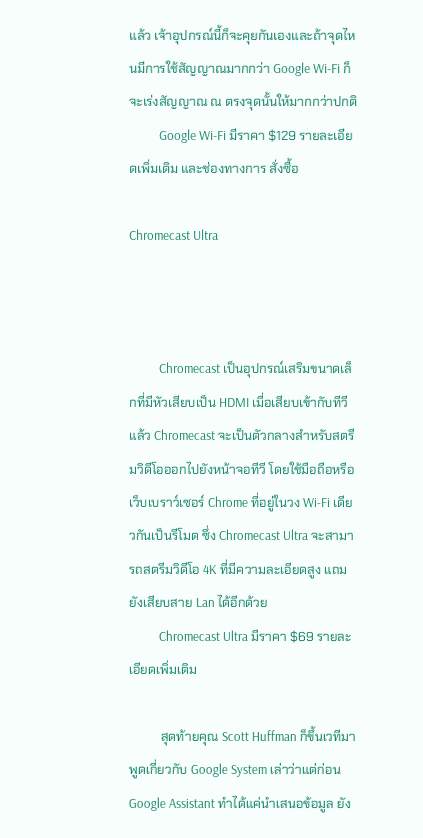แล้ว เจ้าอุปกรณ์นี้ก็จะคุยกันเองและถ้าจุดไหนมีการใช้สัญญาณมากกว่า Google Wi-Fi ก็จะเร่งสัญญาณ ณ ตรงจุดนั้นให้มากกว่าปกติ
          Google Wi-Fi มีราคา $129 รายละเอียดเพิ่มเติม และช่องทางการ สั่งซื้อ

Chromecast Ultra



          Chromecast เป็นอุปกรณ์เสริมขนาดเล็กที่มีหัวเสียบเป็น HDMI เมื่อเสียบเข้ากับทีวีแล้ว Chromecast จะเป็นตัวกลางสำหรับสตรีมวิดีโอออกไปยังหน้าจอทีวี โดยใช้มือถือหรือเว็บเบราว์เซอร์ Chrome ที่อยู่ในวง Wi-Fi เดียวกันเป็นรีโมต ซึ่ง Chromecast Ultra จะสามารถสตรีมวิดีโอ 4K ที่มีความละเอียดสูง แถมยังเสียบสาย Lan ได้อีกด้วย
          Chromecast Ultra มีราคา $69 รายละเอียดเพิ่มเติม

          สุดท้ายคุณ Scott Huffman ก็ขึ้นเวทีมาพูดเกี่ยวกับ Google System เล่าว่าแต่ก่อน Google Assistant ทำได้แค่นำเสนอข้อมูล ยัง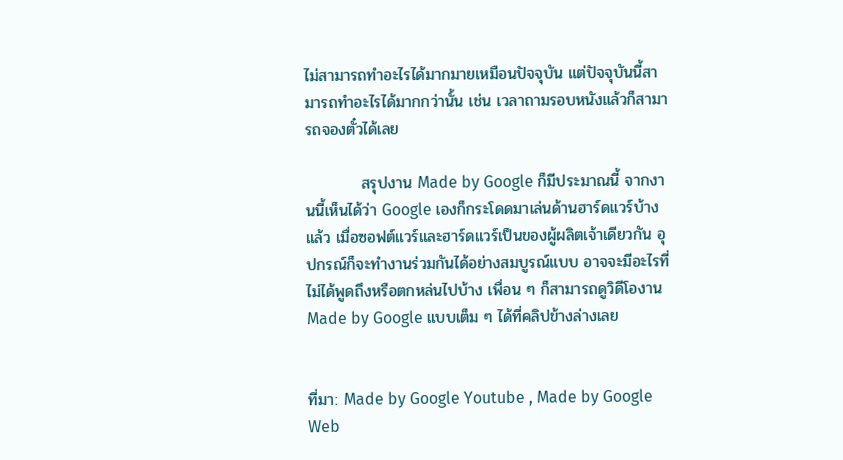ไม่สามารถทำอะไรได้มากมายเหมือนปัจจุบัน แต่ปัจจุบันนี้สามารถทำอะไรได้มากกว่านั้น เช่น เวลาถามรอบหนังแล้วก็สามารถจองตั๋วได้เลย

          สรุปงาน Made by Google ก็มีประมาณนี้ จากงานนี้เห็นได้ว่า Google เองก็กระโดดมาเล่นด้านฮาร์ดแวร์บ้างแล้ว เมื่อซอฟต์แวร์และฮาร์ดแวร์เป็นของผู้ผลิตเจ้าเดียวกัน อุปกรณ์ก็จะทำงานร่วมกันได้อย่างสมบูรณ์แบบ อาจจะมีอะไรที่ไม่ได้พูดถึงหรือตกหล่นไปบ้าง เพื่อน ๆ ก็สามารถดูวิดีโองาน Made by Google แบบเต็ม ๆ ได้ที่คลิปข้างล่างเลย


ที่มา: Made by Google Youtube , Made by Google Web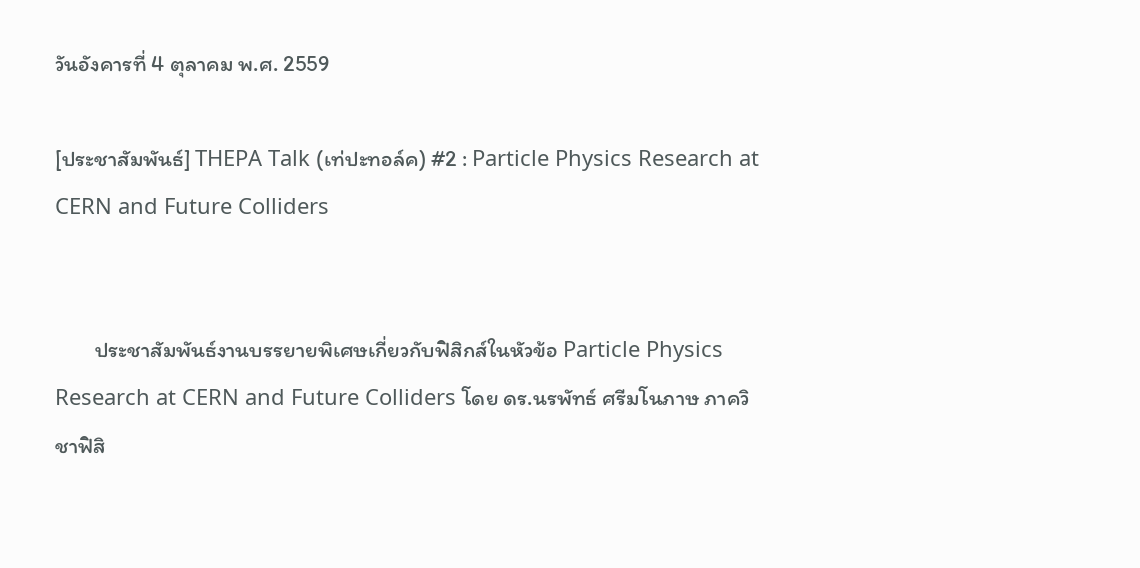วันอังคารที่ 4 ตุลาคม พ.ศ. 2559

[ประชาสัมพันธ์] THEPA Talk (เท่ปะทอล์ค) #2 : Particle Physics Research at CERN and Future Colliders


        ประชาสัมพันธ์งานบรรยายพิเศษเกี่ยวกับฟิสิกส์ในหัวข้อ Particle Physics Research at CERN and Future Colliders โดย ดร.นรพัทธ์ ศรีมโนภาษ ภาควิชาฟิสิ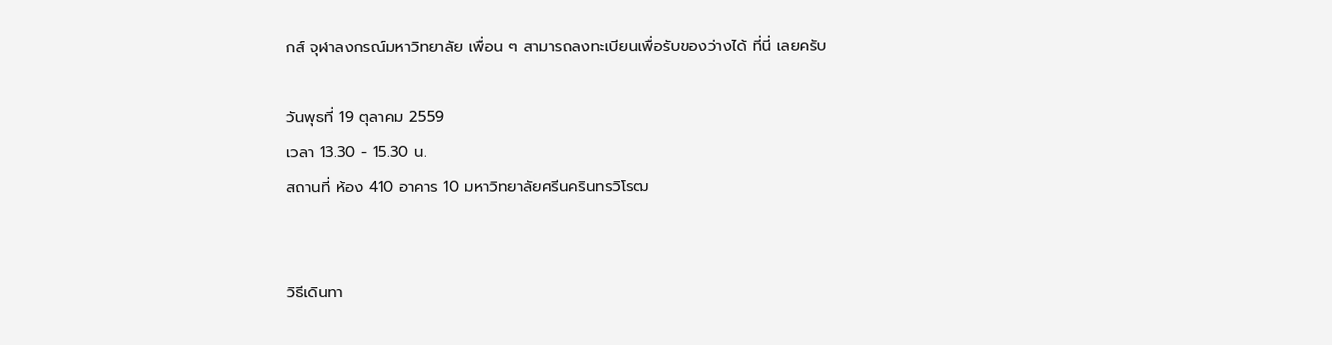กส์ จุฬาลงกรณ์มหาวิทยาลัย เพื่อน ๆ สามารถลงทะเบียนเพื่อรับของว่างได้ ที่นี่ เลยครับ

วันพุธที่ 19 ตุลาคม 2559
เวลา 13.30 - 15.30 น.
สถานที่ ห้อง 410 อาคาร 10 มหาวิทยาลัยศรีนครินทรวิโรฒ


วิธีเดินทา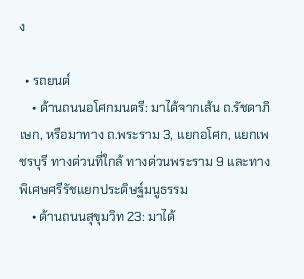ง

  • รถยนต์
    • ด้านถนนอโศกมนตรี: มาได้จากเส้น ถ.รัชดาภิเษก, หรือมาทาง ถ.พระราม 3, แยกอโศก, แยกเพชรบุรี ทางด่วนที่ใกล้ ทางด่วนพระราม 9 และทางพิเศษศรีรัชแยกประดิษฐ์มนูธรรม
    • ด้านถนนสุขุมวิท 23: มาได้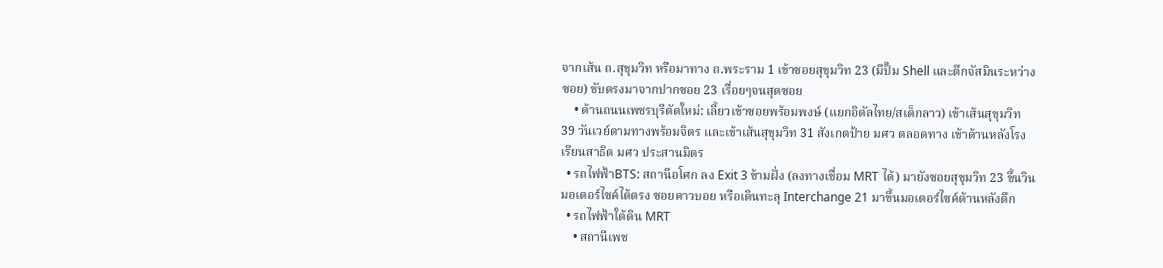จากเส้น ถ.สุขุมวิท หรือมาทาง ถ.พระราม 1 เข้าซอยสุขุมวิท 23 (มีปั๊ม Shell และตึกจัสมินระหว่างซอย) ขับตรงมาจากปากซอย 23 เรื่อยๆจนสุดซอย
    • ด้านถนนเพชรบุรีตัดใหม่: เลี้ยวเข้าซอยพร้อมพงษ์ (แยกอิตัลไทย/สเต็กลาว) เข้าเส้นสุขุมวิท 39 วันเวย์ตามทางพร้อมจิตร และเข้าเส้นสุขุมวิท 31 สังเกตป้าย มศว ตลอดทาง เข้าด้านหลังโรงเรียนสาธิต มศว ประสานมิตร
  • รถไฟฟ้าBTS: สถานีอโศก ลง Exit 3 ข้ามฝั่ง (ลงทางเชื่อม MRT ได้) มายังซอยสุขุมวิท 23 ขึ้นวินมอเตอร์ไซค์ได้ตรง ซอยคาวบอย หรือเดินทะลุ Interchange 21 มาขึ้นมอเตอร์ไซค์ด้านหลังตึก
  • รถไฟฟ้าใต้ดิน MRT
    • สถานีเพช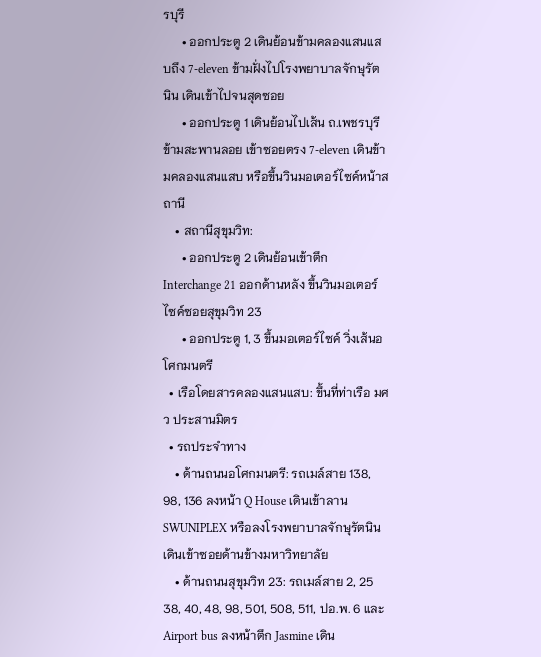รบุรี
      • ออกประตู 2 เดินย้อนข้ามคลองแสนแสบถึง 7-eleven ข้ามฝั่งไปโรงพยาบาลจักษุรัตนิน เดินเข้าไปจนสุดซอย
      • ออกประตู 1 เดินย้อนไปเส้น ถ.เพชรบุรี ข้ามสะพานลอย เข้าซอยตรง 7-eleven เดินข้ามคลองแสนแสบ หรือขึ้นวินมอเตอร์ไซค์หน้าสถานี
    • สถานีสุขุมวิท:
      • ออกประตู 2 เดินย้อนเข้าตึก Interchange 21 ออกด้านหลัง ขึ้นวินมอเตอร์ไซค์ซอยสุขุมวิท 23
      • ออกประตู 1, 3 ขึ้นมอเตอร์ไซค์ วิ่งเส้นอโศกมนตรี
  • เรือโดยสารคลองแสนแสบ: ขึ้นที่ท่าเรือ มศว ประสานมิตร
  • รถประจำทาง
    • ด้านถนนอโศกมนตรี: รถเมล์สาย 138, 98, 136 ลงหน้า Q House เดินเข้าลาน SWUNIPLEX หรือลงโรงพยาบาลจักษุรัตนิน เดินเข้าซอยด้านข้างมหาวิทยาลัย
    • ด้านถนนสุขุมวิท 23: รถเมล์สาย 2, 25 38, 40, 48, 98, 501, 508, 511, ปอ.พ. 6 และ Airport bus ลงหน้าตึก Jasmine เดิน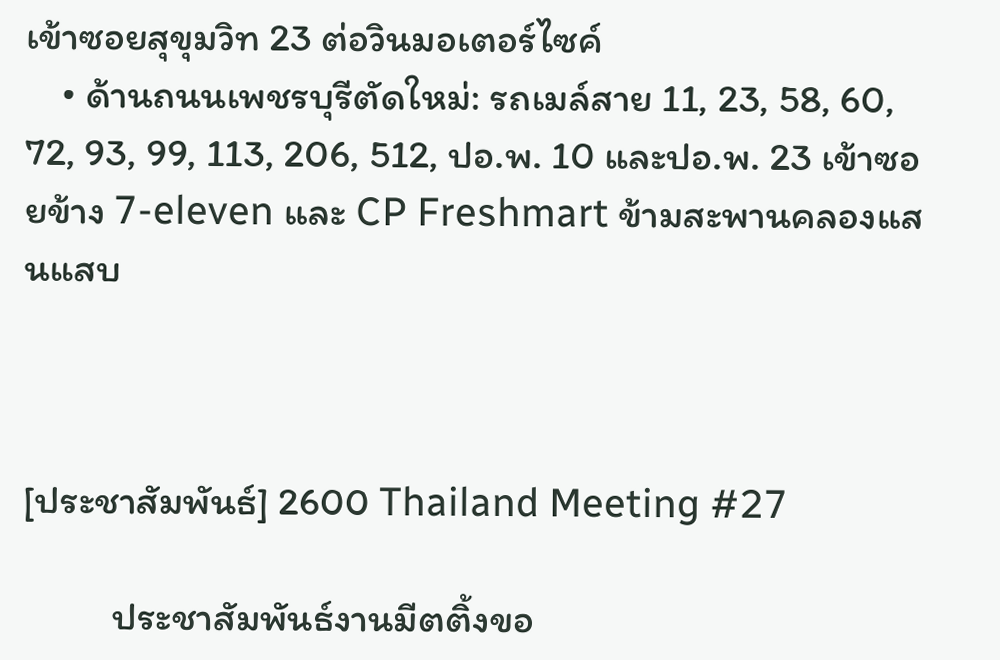เข้าซอยสุขุมวิท 23 ต่อวินมอเตอร์ไซค์
    • ด้านถนนเพชรบุรีตัดใหม่: รถเมล์สาย 11, 23, 58, 60, 72, 93, 99, 113, 206, 512, ปอ.พ. 10 และปอ.พ. 23 เข้าซอยข้าง 7-eleven และ CP Freshmart ข้ามสะพานคลองแสนแสบ



[ประชาสัมพันธ์] 2600 Thailand Meeting #27

          ประชาสัมพันธ์งานมีตติ้งขอ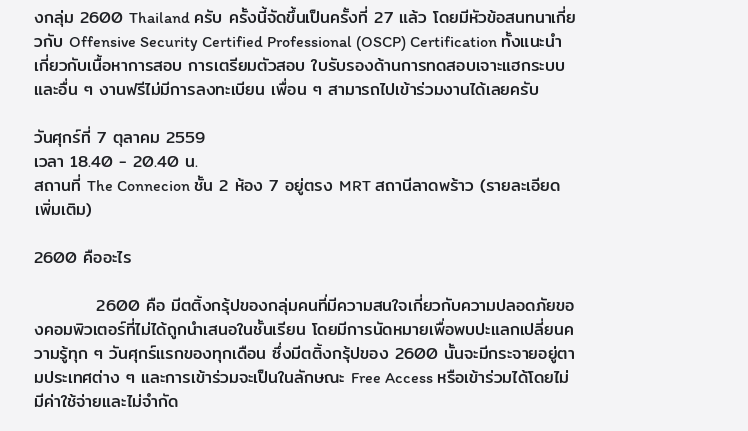งกลุ่ม 2600 Thailand ครับ ครั้งนี้จัดขึ้นเป็นครั้งที่ 27 แล้ว โดยมีหัวข้อสนทนาเกี่ยวกับ Offensive Security Certified Professional (OSCP) Certification ทั้งแนะนำเกี่ยวกับเนื้อหาการสอบ การเตรียมตัวสอบ ใบรับรองด้านการทดสอบเจาะแฮกระบบ และอื่น ๆ งานฟรีไม่มีการลงทะเบียน เพื่อน ๆ สามารถไปเข้าร่วมงานได้เลยครับ

วันศุกร์ที่ 7 ตุลาคม 2559
เวลา 18.40 - 20.40 น.
สถานที่ The Connecion ชั้น 2 ห้อง 7 อยู่ตรง MRT สถานีลาดพร้าว (รายละเอียดเพิ่มเติม)

2600 คืออะไร

          2600 คือ มีตติ้งกรุ้ปของกลุ่มคนที่มีความสนใจเกี่ยวกับความปลอดภัยของคอมพิวเตอร์ที่ไม่ได้ถูกนำเสนอในชั้นเรียน โดยมีการนัดหมายเพื่อพบปะแลกเปลี่ยนความรู้ทุก ๆ วันศุกร์แรกของทุกเดือน ซึ่งมีตติ้งกรุ้ปของ 2600 นั้นจะมีกระจายอยู่ตามประเทศต่าง ๆ และการเข้าร่วมจะเป็นในลักษณะ Free Access หรือเข้าร่วมได้โดยไม่มีค่าใช้จ่ายและไม่จำกัด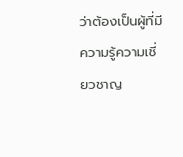ว่าต้องเป็นผู้ที่มีความรู้ความเชี่ยวชาญ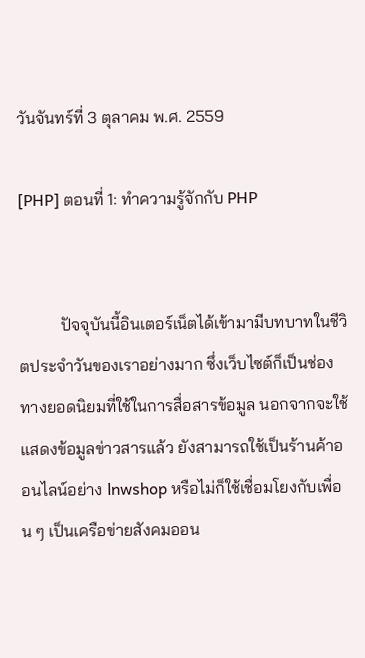วันจันทร์ที่ 3 ตุลาคม พ.ศ. 2559

[PHP] ตอนที่ 1: ทำความรู้จักกับ PHP


          ปัจจุบันนี้อินเตอร์เน็ตได้เข้ามามีบทบาทในชีวิตประจำวันของเราอย่างมาก ซึ่งเว็บไซต์ก็เป็นช่องทางยอดนิยมที่ใช้ในการสื่อสารข้อมูล นอกจากจะใช้แสดงข้อมูลข่าวสารแล้ว ยังสามารถใช้เป็นร้านค้าออนไลน์อย่าง lnwshop หรือไม่ก็ใช้เชื่อมโยงกับเพื่อน ๆ เป็นเครือข่ายสังคมออน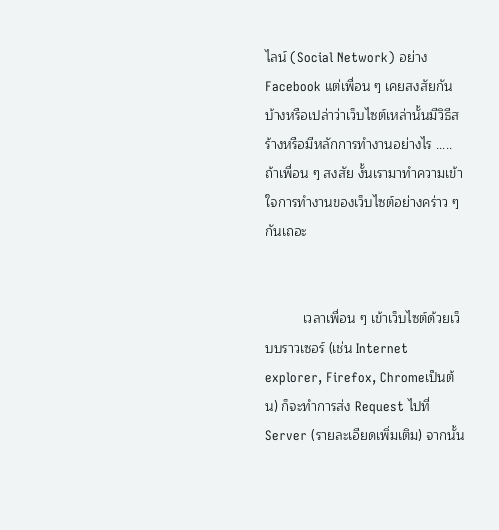ไลน์ (Social Network) อย่าง Facebook แต่เพื่อน ๆ เคยสงสัยกันบ้างหรือเปล่าว่าเว็บไซต์เหล่านั้นมีวิธีสร้างหรือมีหลักการทำงานอย่างไร .....ถ้าเพื่อน ๆ สงสัย งั้นเรามาทำความเข้าใจการทำงานของเว็บไซต์อย่างคร่าว ๆ กันเถอะ


          เวลาเพื่อน ๆ เข้าเว็บไซต์ด้วยเว็บบราวเซอร์ (เช่น Internet explorer, Firefox, Chromeเป็นต้น) ก็จะทำการส่ง Request ไปที่ Server (รายละเอียดเพิ่มเติม) จากนั้น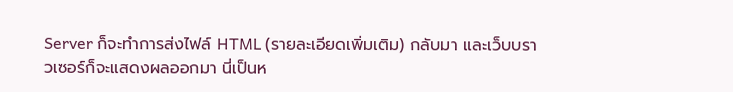Server ก็จะทำการส่งไฟล์ HTML (รายละเอียดเพิ่มเติม) กลับมา และเว็บบราวเซอร์ก็จะแสดงผลออกมา นี่เป็นห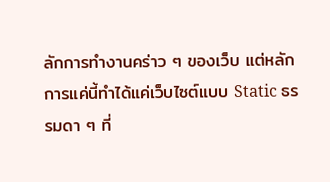ลักการทำงานคร่าว ๆ ของเว็บ แต่หลักการแค่นี้ทำได้แค่เว็บไซต์แบบ Static ธรรมดา ๆ ที่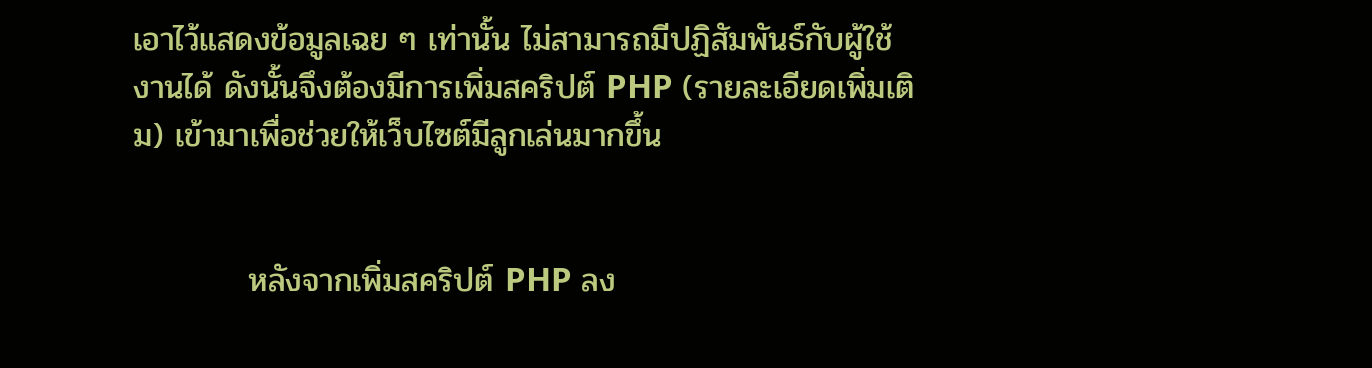เอาไว้แสดงข้อมูลเฉย ๆ เท่านั้น ไม่สามารถมีปฏิสัมพันธ์กับผู้ใช้งานได้ ดังนั้นจึงต้องมีการเพิ่มสคริปต์ PHP (รายละเอียดเพิ่มเติม) เข้ามาเพื่อช่วยให้เว็บไซต์มีลูกเล่นมากขึ้น


          หลังจากเพิ่มสคริปต์ PHP ลง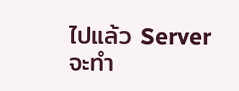ไปแล้ว Server จะทำ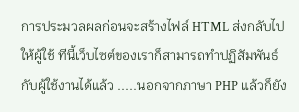การประมวลผลก่อนจะสร้างไฟล์ HTML ส่งกลับไปให้ผู้ใช้ ทีนี้เว็บไซต์ของเราก็สามารถทำปฏิสัมพันธ์กับผู้ใช้งานได้แล้ว .....นอกจากภาษา PHP แล้วก็ยัง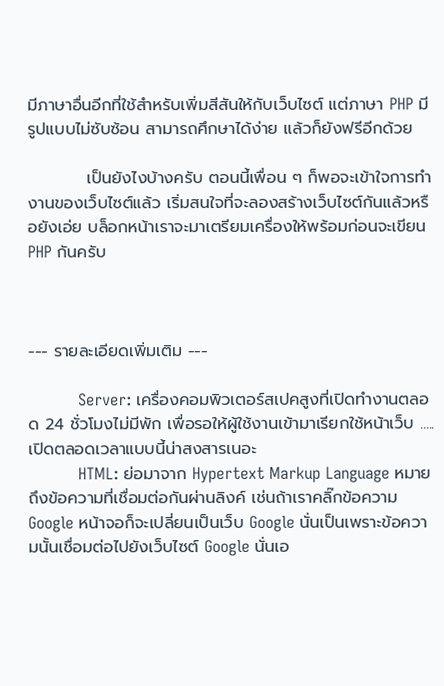มีภาษาอื่นอีกที่ใช้สำหรับเพิ่มสีสันให้กับเว็บไซต์ แต่ภาษา PHP มีรูปแบบไม่ซับซ้อน สามารถศึกษาได้ง่าย แล้วก็ยังฟรีอีกด้วย

          เป็นยังไงบ้างครับ ตอนนี้เพื่อน ๆ ก็พอจะเข้าใจการทำงานของเว็บไซต์แล้ว เริ่มสนใจที่จะลองสร้างเว็บไซต์กันแล้วหรือยังเอ่ย บล็อกหน้าเราจะมาเตรียมเครื่องให้พร้อมก่อนจะเขียน PHP กันครับ



--- รายละเอียดเพิ่มเติม ---

          Server: เครื่องคอมพิวเตอร์สเปคสูงที่เปิดทำงานตลอด 24 ชั่วโมงไม่มีพัก เพื่อรอให้ผู้ใช้งานเข้ามาเรียกใช้หน้าเว็บ .....เปิดตลอดเวลาแบบนี้น่าสงสารเนอะ
          HTML: ย่อมาจาก Hypertext Markup Language หมายถึงข้อความที่เชื่อมต่อกันผ่านลิงค์ เช่นถ้าเราคลิ๊กข้อความ Google หน้าจอก็จะเปลี่ยนเป็นเว็บ Google นั่นเป็นเพราะข้อความนั้นเชื่อมต่อไปยังเว็บไซต์ Google นั่นเอ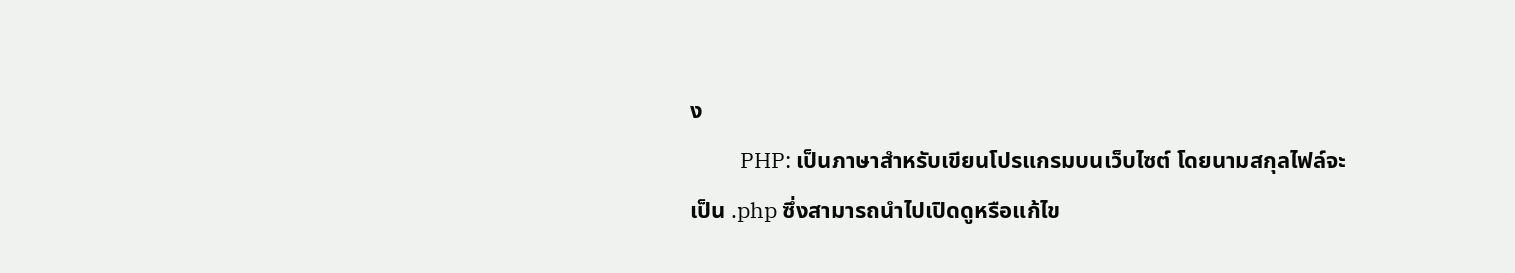ง
          PHP: เป็นภาษาสำหรับเขียนโปรแกรมบนเว็บไซต์ โดยนามสกุลไฟล์จะเป็น .php ซึ่งสามารถนำไปเปิดดูหรือแก้ไข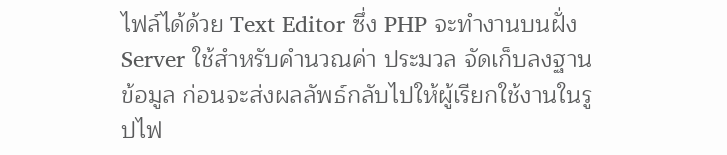ไฟล์ได้ด้วย Text Editor ซึ่ง PHP จะทำงานบนฝั่ง Server ใช้สำหรับคำนวณค่า ประมวล จัดเก็บลงฐานข้อมูล ก่อนจะส่งผลลัพธ์กลับไปให้ผู้เรียกใช้งานในรูปไฟ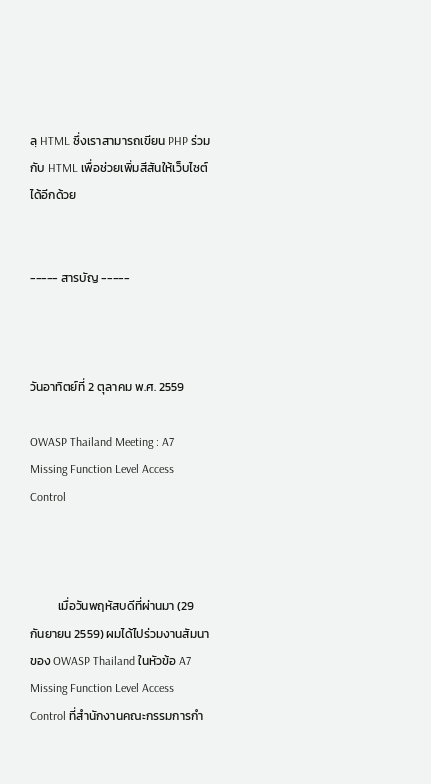ลฺ HTML ซึ่งเราสามารถเขียน PHP ร่วมกับ HTML เพื่อช่วยเพิ่มสีสันให้เว็บไซต์ได้อีกด้วย


----- สารบัญ -----



วันอาทิตย์ที่ 2 ตุลาคม พ.ศ. 2559

OWASP Thailand Meeting : A7 Missing Function Level Access Control



          เมื่อวันพฤหัสบดีที่ผ่านมา (29 กันยายน 2559) ผมได้ไปร่วมงานสัมนาของ OWASP Thailand ในหัวข้อ A7 Missing Function Level Access Control ที่สำนักงานคณะกรรมการกำ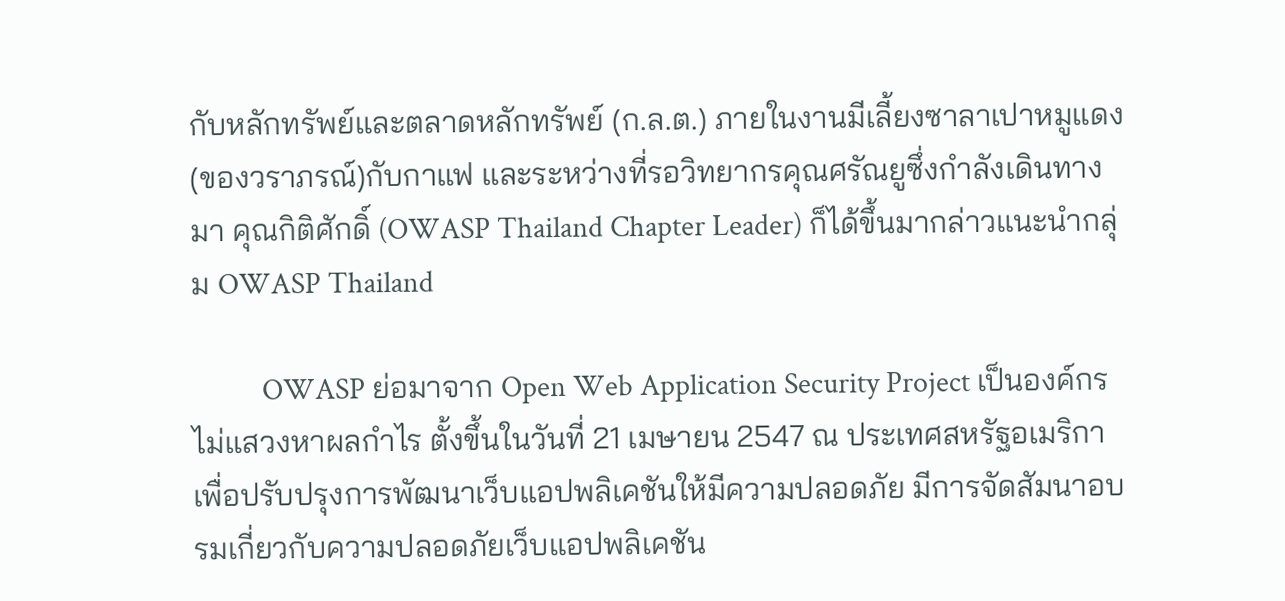กับหลักทรัพย์และตลาดหลักทรัพย์ (ก.ล.ต.) ภายในงานมีเลี้ยงซาลาเปาหมูแดง(ของวราภรณ์)กับกาแฟ และระหว่างที่รอวิทยากรคุณศรัณยูซึ่งกำลังเดินทางมา คุณกิติศักดิ์ (OWASP Thailand Chapter Leader) ก็ได้ขึ้นมากล่าวแนะนำกลุ่ม OWASP Thailand

          OWASP ย่อมาจาก Open Web Application Security Project เป็นองค์กรไม่แสวงหาผลกำไร ตั้งขึ้นในวันที่ 21 เมษายน 2547 ณ ประเทศสหรัฐอเมริกา เพื่อปรับปรุงการพัฒนาเว็บแอปพลิเคชันให้มีความปลอดภัย มีการจัดสัมนาอบรมเกี่ยวกับความปลอดภัยเว็บแอปพลิเคชัน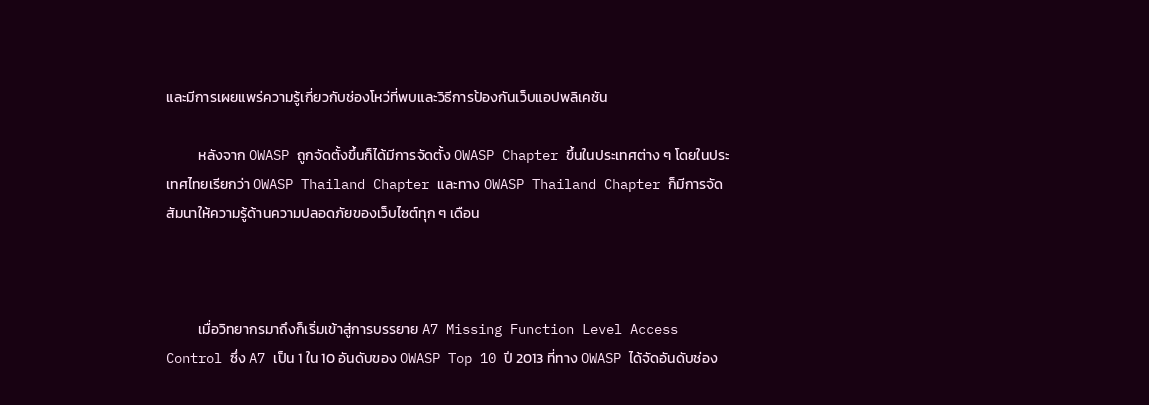และมีการเผยแพร่ความรู้เกี่ยวกับช่องโหว่ที่พบและวิธีการป้องกันเว็บแอปพลิเคชัน

          หลังจาก OWASP ถูกจัดตั้งขึ้นก็ได้มีการจัดตั้ง OWASP Chapter ขึ้นในประเทศต่าง ๆ โดยในประเทศไทยเรียกว่า OWASP Thailand Chapter และทาง OWASP Thailand Chapter ก็มีการจัดสัมนาให้ความรู้ด้านความปลอดภัยของเว็บไซต์ทุก ๆ เดือน



          เมื่อวิทยากรมาถึงก็เริ่มเข้าสู่การบรรยาย A7 Missing Function Level Access Control ซึ่ง A7 เป็น 1 ใน 10 อันดับของ OWASP Top 10 ปี 2013 ที่ทาง OWASP ได้จัดอันดับช่อง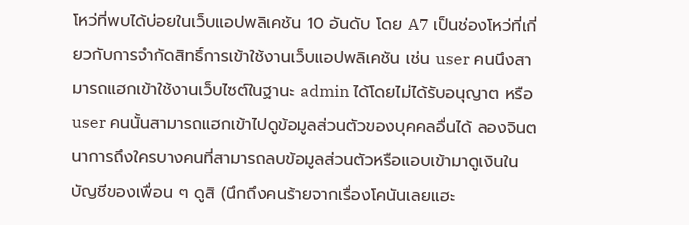โหว่ที่พบได้บ่อยในเว็บแอปพลิเคชัน 10 อันดับ โดย A7 เป็นช่องโหว่ที่เกี่ยวกับการจำกัดสิทธิ์การเข้าใช้งานเว็บแอปพลิเคชัน เช่น user คนนึงสามารถแฮกเข้าใช้งานเว็บไซต์ในฐานะ admin ได้โดยไม่ได้รับอนุญาต หรือ user คนนั้นสามารถแฮกเข้าไปดูข้อมูลส่วนตัวของบุคคลอื่นได้ ลองจินตนาการถึงใครบางคนที่สามารถลบข้อมูลส่วนตัวหรือแอบเข้ามาดูเงินในบัญชีของเพื่อน ๆ ดูสิ (นึกถึงคนร้ายจากเรื่องโคนันเลยแฮะ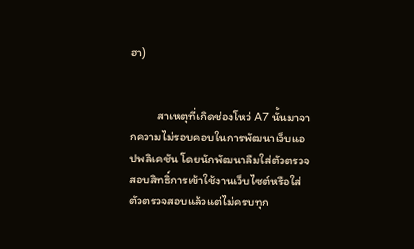ฮา)


          สาเหตุที่เกิดช่องโหว่ A7 นั้นมาจากความไม่รอบคอบในการพัฒนาเว็บแอปพลิเคชัน โดยนักพัฒนาลืมใส่ตัวตรวจสอบสิทธิ์การเข้าใช้งานเว็บไซต์หรือใส่ตัวตรวจสอบแล้วแต่ไม่ครบทุก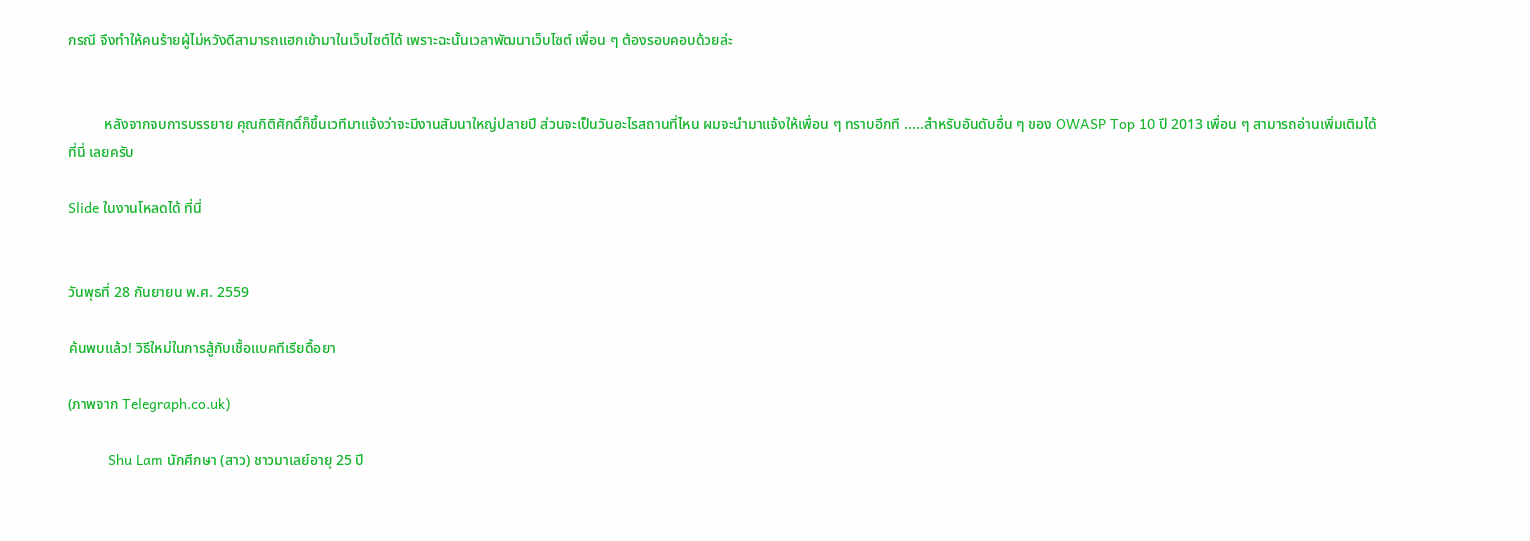กรณี จึงทำให้คนร้ายผู้ไม่หวังดีสามารถแฮกเข้ามาในเว็บไซต์ได้ เพราะฉะนั้นเวลาพัฒนาเว็บไซต์ เพื่อน ๆ ต้องรอบคอบด้วยล่ะ


          หลังจากจบการบรรยาย คุณกิติศักดิ์ก็ขึ้นเวทีมาแจ้งว่าจะมีงานสัมนาใหญ่ปลายปี ส่วนจะเป็นวันอะไรสถานที่ไหน ผมจะนำมาแจ้งให้เพื่อน ๆ ทราบอีกที .....สำหรับอันดับอื่น ๆ ของ OWASP Top 10 ปี 2013 เพื่อน ๆ สามารถอ่านเพิ่มเติมได้ ที่นี่ เลยครับ

Slide ในงานโหลดได้ ที่นี่


วันพุธที่ 28 กันยายน พ.ศ. 2559

ค้นพบแล้ว! วิธีใหม่ในการสู้กับเชื้อแบคทีเรียดื้อยา

(ภาพจาก Telegraph.co.uk)

          Shu Lam นักศึกษา (สาว) ชาวมาเลย์อายุ 25 ปี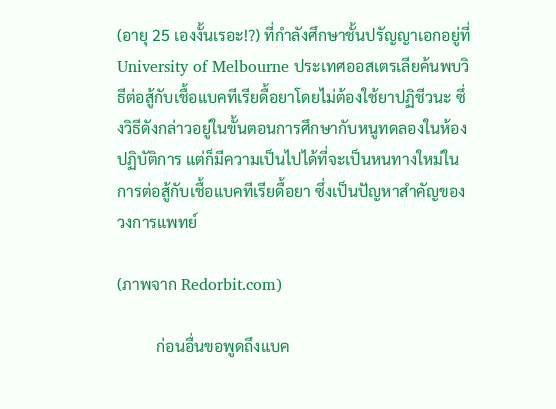(อายุ 25 เองงั้นเรอะ!?) ที่กำลังศึกษาชั้นปรัญญาเอกอยู่ที่ University of Melbourne ประเทศออสเตรเลียค้นพบวิธีต่อสู้กับเชื้อแบคทีเรียดื้อยาโดยไม่ต้องใช้ยาปฏิชีวนะ ซึ่งวิธีดังกล่าวอยู่ในขั้นตอนการศึกษากับหนูทดลองในห้องปฏิบัติการ แต่ก็มีความเป็นไปได้ที่จะเป็นหนทางใหม่ในการต่อสู้กับเชื้อแบคทีเรียดื้อยา ซึ่งเป็นปัญหาสำคัญของวงการแพทย์

(ภาพจาก Redorbit.com)

          ก่อนอื่นขอพูดถึงแบค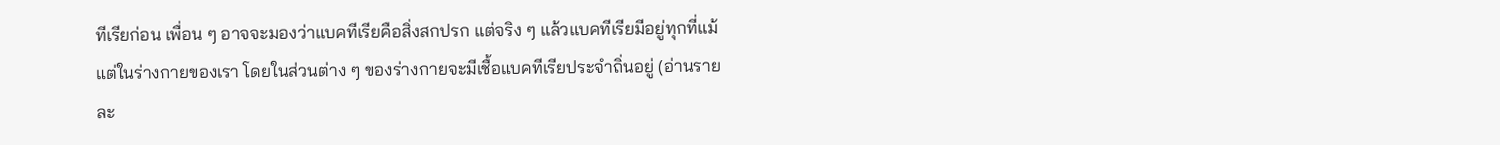ทีเรียก่อน เพื่อน ๆ อาจจะมองว่าแบคทีเรียคือสิ่งสกปรก แต่จริง ๆ แล้วแบคทีเรียมีอยู่ทุกที่แม้แต่ในร่างกายของเรา โดยในส่วนต่าง ๆ ของร่างกายจะมีเชื้อแบคทีเรียประจำถิ่นอยู่ (อ่านรายละ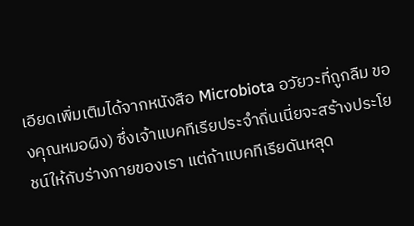เอียดเพิ่มเติมได้จากหนังสือ Microbiota อวัยวะที่ถูกลืม ของคุณหมอผิง) ซึ่งเจ้าแบคทีเรียประจำถิ่นเนี่ยจะสร้างประโยชน์ให้กับร่างกายของเรา แต่ถ้าแบคทีเรียดันหลุด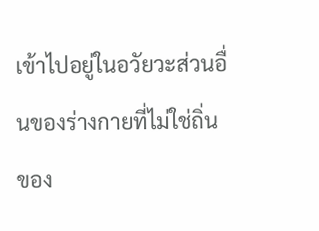เข้าไปอยู่ในอวัยวะส่วนอื่นของร่างกายที่ไม่ใช่ถิ่นของ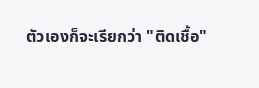ตัวเองก็จะเรียกว่า "ติดเชื้อ"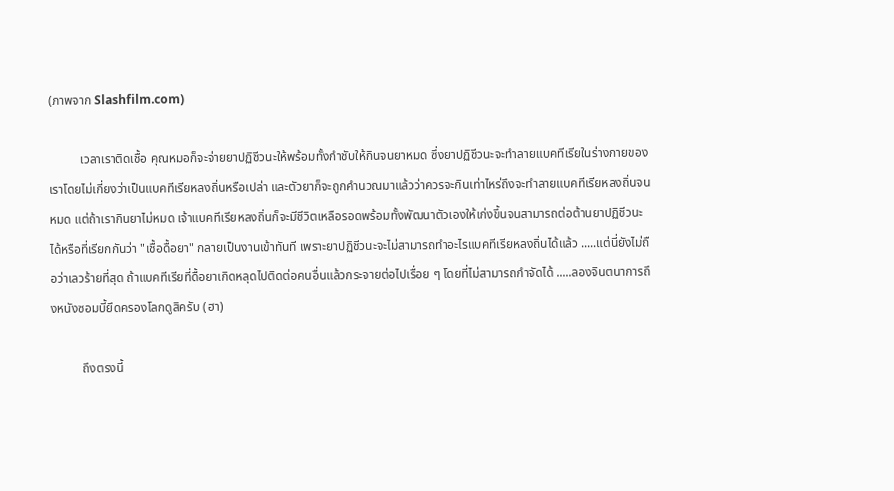(ภาพจาก Slashfilm.com)

          เวลาเราติดเชื้อ คุณหมอก็จะจ่ายยาปฏิชีวนะให้พร้อมทั้งกำชับให้กินจนยาหมด ซึ่งยาปฏิชีวนะจะทำลายแบคทีเรียในร่างกายของเราโดยไม่เกี่ยงว่าเป็นแบคทีเรียหลงถิ่นหรือเปล่า และตัวยาก็จะถูกคำนวณมาแล้วว่าควรจะกินเท่าไหร่ถึงจะทำลายแบคทีเรียหลงถิ่นจนหมด แต่ถ้าเรากินยาไม่หมด เจ้าแบคทีเรียหลงถิ่นก็จะมีชีวิตเหลือรอดพร้อมทั้งพัฒนาตัวเองให้เก่งขึ้นจนสามารถต่อต้านยาปฏิชีวนะได้หรือที่เรียกกันว่า "เชื้อดื้อยา" กลายเป็นงานเข้าทันที เพราะยาปฏิชีวนะจะไม่สามารถทำอะไรแบคทีเรียหลงถิ่นได้แล้ว .....แต่นี่ยังไม่ถือว่าเลวร้ายที่สุด ถ้าแบคทีเรียที่ดื้อยาเกิดหลุดไปติดต่อคนอื่นแล้วกระจายต่อไปเรื่อย ๆ โดยที่ไม่สามารถกำจัดได้ .....ลองจินตนาการถึงหนังซอมบี้ยึดครองโลกดูสิครับ (ฮา)

          ถึงตรงนี้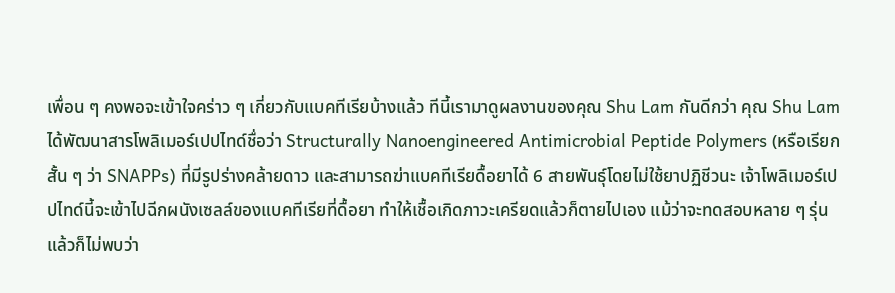เพื่อน ๆ คงพอจะเข้าใจคร่าว ๆ เกี่ยวกับแบคทีเรียบ้างแล้ว ทีนี้เรามาดูผลงานของคุณ Shu Lam กันดีกว่า คุณ Shu Lam ได้พัฒนาสารโพลิเมอร์เปปไทด์ชื่อว่า Structurally Nanoengineered Antimicrobial Peptide Polymers (หรือเรียกสั้น ๆ ว่า SNAPPs) ที่มีรูปร่างคล้ายดาว และสามารถฆ่าแบคทีเรียดื้อยาได้ 6 สายพันธุ์โดยไม่ใช้ยาปฏิชีวนะ เจ้าโพลิเมอร์เปปไทด์นี้จะเข้าไปฉีกผนังเซลล์ของแบคทีเรียที่ดื้อยา ทำให้เชื้อเกิดภาวะเครียดแล้วก็ตายไปเอง แม้ว่าจะทดสอบหลาย ๆ รุ่นแล้วก็ไม่พบว่า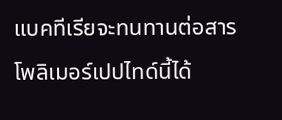แบคทีเรียจะทนทานต่อสารโพลิเมอร์เปปไทด์นี้ได้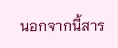นอกจากนี้สาร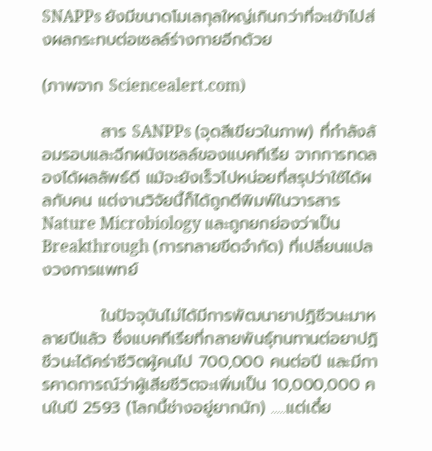SNAPPs ยังมีขนาดโมเลกุลใหญ่เกินกว่าที่จะเข้าไปส่งผลกระทบต่อเซลล์ร่างกายอีกด้วย

(ภาพจาก Sciencealert.com)

          สาร SANPPs (จุดสีเขียวในภาพ) ที่กำลังล้อมรอบและฉีกผนังเซลล์ของแบคทีเรีย จากการทดลองได้ผลลัพธ์ดี แม้จะยังเร็วไปหน่อยที่สรุปว่าใช้ได้ผลกับคน แต่งานวิจัยนี้ก็ได้ถูกตีพิมพ์ในวารสาร Nature Microbiology และถูกยกย่องว่าเป็น Breakthrough (การทลายขีดจำกัด) ที่เปลี่ยนแปลงวงการแพทย์

          ในปัจจุบันไม่ได้มีการพัฒนายาปฏิชีวนะมาหลายปีแล้ว ซึ่งแบคทีเรียที่กลายพันธุ์ทนทานต่อยาปฏิชีวนะได้คร่าชีวิตผู้คนไป 700,000 คนต่อปี และมีการคาดการณ์ว่าผู้เสียชีวิตจะเพิ่มเป็น 10,000,000 คนในปี 2593 (โลกนี้ช่างอยู่ยากนัก) .....แต่เดี๋ย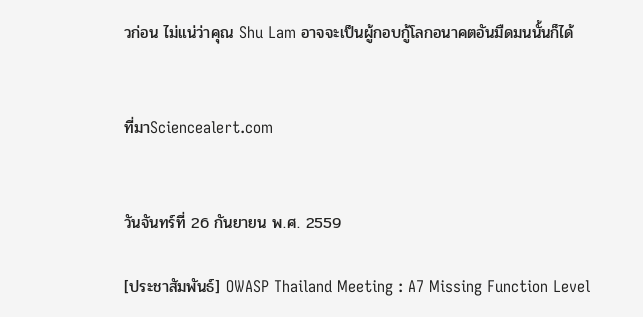วก่อน ไม่แน่ว่าคุณ Shu Lam อาจจะเป็นผู้กอบกู้โลกอนาคตอันมืดมนนั้นก็ได้


ที่มาSciencealert.com


วันจันทร์ที่ 26 กันยายน พ.ศ. 2559

[ประชาสัมพันธ์] OWASP Thailand Meeting : A7 Missing Function Level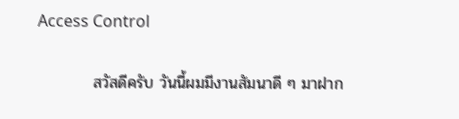Access Control

          สวัสดีครับ วันนี้ผมมีงานสัมนาดี ๆ มาฝาก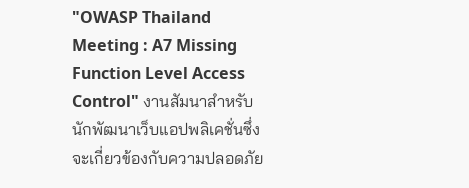"OWASP Thailand Meeting : A7 Missing Function Level Access Control" งานสัมนาสำหรับนักพัฒนาเว็บแอปพลิเคชั่นซึ่งจะเกี่ยวข้องกับความปลอดภัย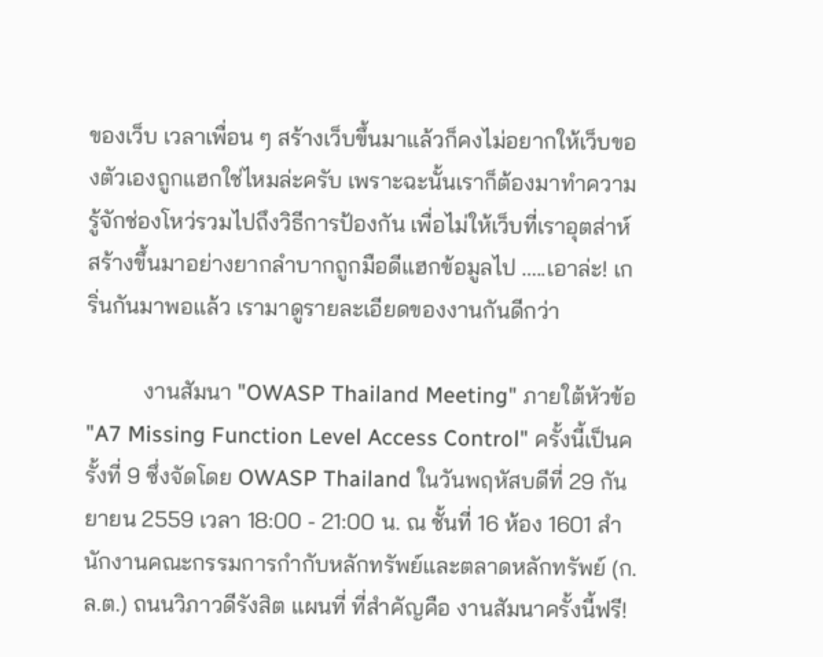ของเว็บ เวลาเพื่อน ๆ สร้างเว็บขึ้นมาแล้วก็คงไม่อยากให้เว็บของตัวเองถูกแฮกใช่ไหมล่ะครับ เพราะฉะนั้นเราก็ต้องมาทำความรู้จักช่องโหว่รวมไปถึงวิธีการป้องกัน เพื่อไม่ให้เว็บที่เราอุตส่าห์สร้างขึ้นมาอย่างยากลำบากถูกมือดีแฮกข้อมูลไป .....เอาล่ะ! เกริ่นกันมาพอแล้ว เรามาดูรายละเอียดของงานกันดีกว่า

          งานสัมนา "OWASP Thailand Meeting" ภายใต้หัวข้อ "A7 Missing Function Level Access Control" ครั้งนี้เป็นครั้งที่ 9 ซึ่งจัดโดย OWASP Thailand ในวันพฤหัสบดีที่ 29 กันยายน 2559 เวลา 18:00 - 21:00 น. ณ ชั้นที่ 16 ห้อง 1601 สำนักงานคณะกรรมการกำกับหลักทรัพย์และตลาดหลักทรัพย์ (ก.ล.ต.) ถนนวิภาวดีรังสิต แผนที่ ที่สำคัญคือ งานสัมนาครั้งนี้ฟรี!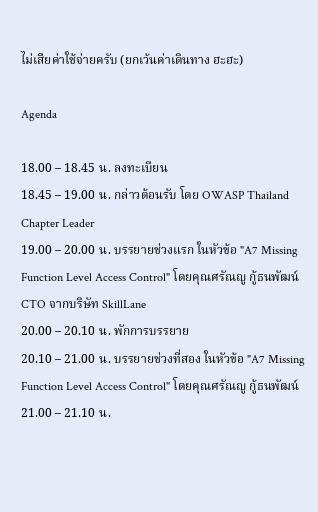ไม่เสียค่าใช้จ่ายครับ (ยกเว้นค่าเดินทาง ฮะฮะ)

Agenda

18.00 – 18.45 น. ลงทะเบียน
18.45 – 19.00 น. กล่าวต้อนรับ โดย OWASP Thailand Chapter Leader
19.00 – 20.00 น. บรรยายช่วงแรก ในหัวข้อ "A7 Missing Function Level Access Control" โดยคุณศรัณญู กู้ธนพัฒน์ CTO จากบริษัท SkillLane
20.00 – 20.10 น. พักการบรรยาย
20.10 – 21.00 น. บรรยายช่วงที่สอง ในหัวข้อ "A7 Missing Function Level Access Control" โดยคุณศรัณญู กู้ธนพัฒน์
21.00 – 21.10 น.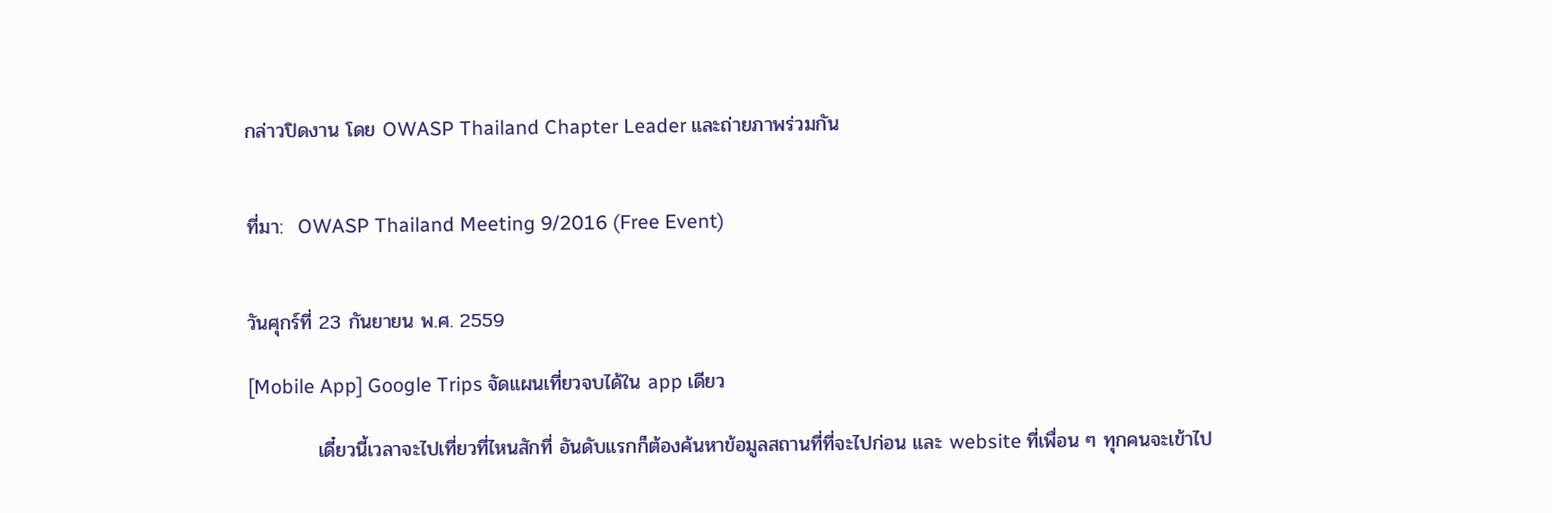กล่าวปิดงาน โดย OWASP Thailand Chapter Leader และถ่ายภาพร่วมกัน


ที่มา:  OWASP Thailand Meeting 9/2016 (Free Event)


วันศุกร์ที่ 23 กันยายน พ.ศ. 2559

[Mobile App] Google Trips จัดแผนเที่ยวจบได้ใน app เดียว

          เดี๋ยวนี้เวลาจะไปเที่ยวที่ไหนสักที่ อันดับแรกก็ต้องค้นหาข้อมูลสถานที่ที่จะไปก่อน และ website ที่เพื่อน ๆ ทุกคนจะเข้าไป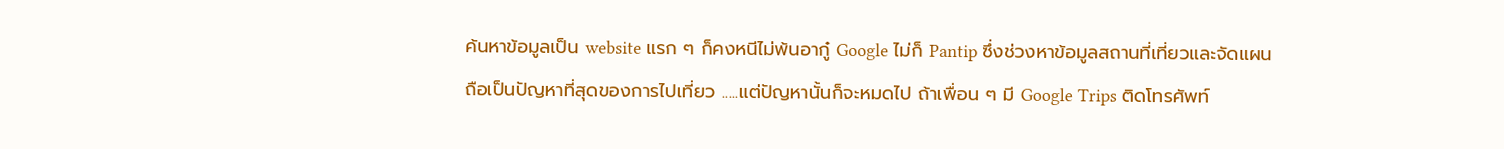ค้นหาข้อมูลเป็น website แรก ๆ ก็คงหนีไม่พ้นอากู๋ Google ไม่ก็ Pantip ซึ่งช่วงหาข้อมูลสถานที่เที่ยวและจัดแผนถือเป็นปัญหาที่สุดของการไปเที่ยว .....แต่ปัญหานั้นก็จะหมดไป ถ้าเพื่อน ๆ มี Google Trips ติดโทรศัพท์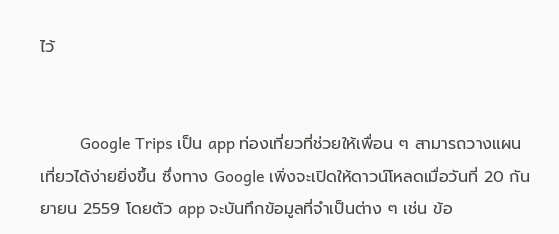ไว้


          Google Trips เป็น app ท่องเที่ยวที่ช่วยให้เพื่อน ๆ สามารถวางแผนเที่ยวได้ง่ายยิ่งขึ้น ซึ่งทาง Google เพิ่งจะเปิดให้ดาวน์โหลดเมื่อวันที่ 20 กันยายน 2559 โดยตัว app จะบันทึกข้อมูลที่จำเป็นต่าง ๆ เช่น ข้อ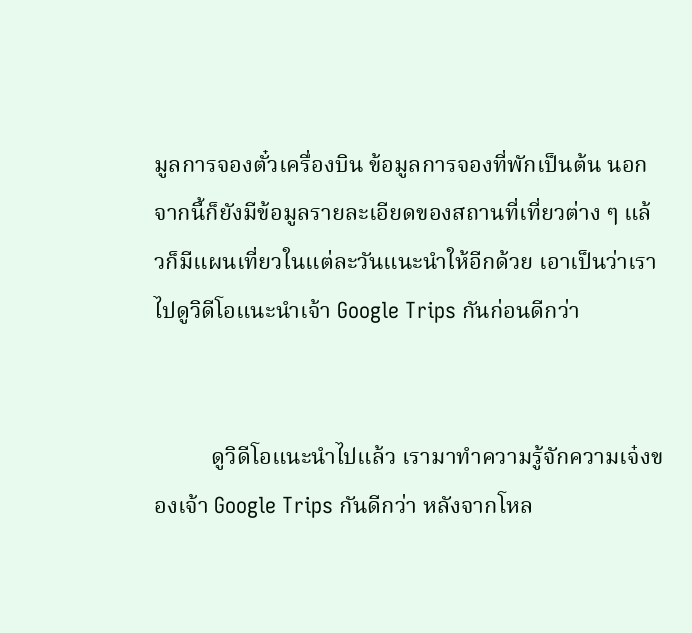มูลการจองตั๋วเครื่องบิน ข้อมูลการจองที่พักเป็นต้น นอกจากนี้ก็ยังมีข้อมูลรายละเอียดของสถานที่เที่ยวต่าง ๆ แล้วก็มีแผนเที่ยวในแต่ละวันแนะนำให้อีกด้วย เอาเป็นว่าเราไปดูวิดีโอแนะนำเจ้า Google Trips กันก่อนดีกว่า


          ดูวิดีโอแนะนำไปแล้ว เรามาทำความรู้จักความเจ๋งของเจ้า Google Trips กันดีกว่า หลังจากโหล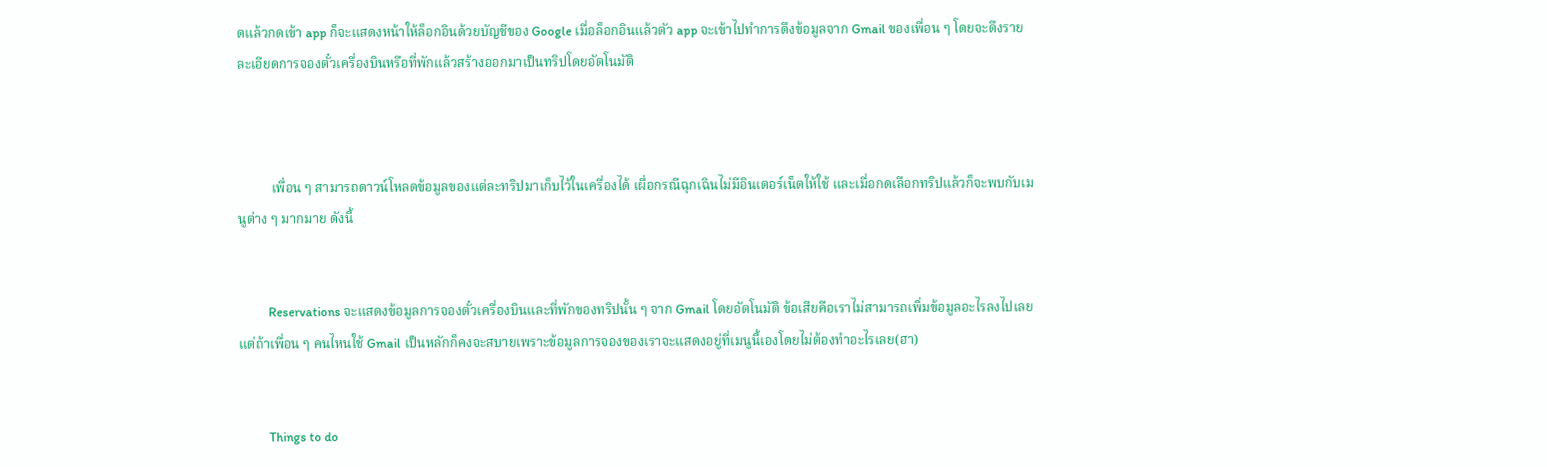ดแล้วกดเข้า app ก็จะแสดงหน้าให้ล็อกอินด้วยบัญชีของ Google เมื่อล็อกอินแล้วตัว app จะเข้าไปทำการดึงข้อมูลจาก Gmail ของเพื่อน ๆ โดยจะดึงรายละเอียดการจองตั๋วเครื่องบินหรือที่พักแล้วสร้างออกมาเป็นทริปโดยอัตโนมัติ



          เพื่อน ๆ สามารถดาวน์โหลดข้อมูลของแต่ละทริปมาเก็บไว้ในเครื่องได้ เผื่อกรณีฉุกเฉินไม่มีอินเตอร์เน็ตให้ใช้ และเมื่อกดเลือกทริปแล้วก็จะพบกับเมนูต่าง ๆ มากมาย ดังนี้


          Reservations จะแสดงข้อมูลการจองตั๋วเครื่องบินและที่พักของทริปนั้น ๆ จาก Gmail โดยอัตโนมัติ ข้อเสียคือเราไม่สามารถเพิ่มข้อมูลอะไรลงไปเลย แต่ถ้าเพื่อน ๆ คนไหนใช้ Gmail เป็นหลักก็คงจะสบายเพราะข้อมูลการจองของเราจะแสดงอยู่ที่เมนูนี้เองโดยไม่ต้องทำอะไรเลย(ฮา)


          Things to do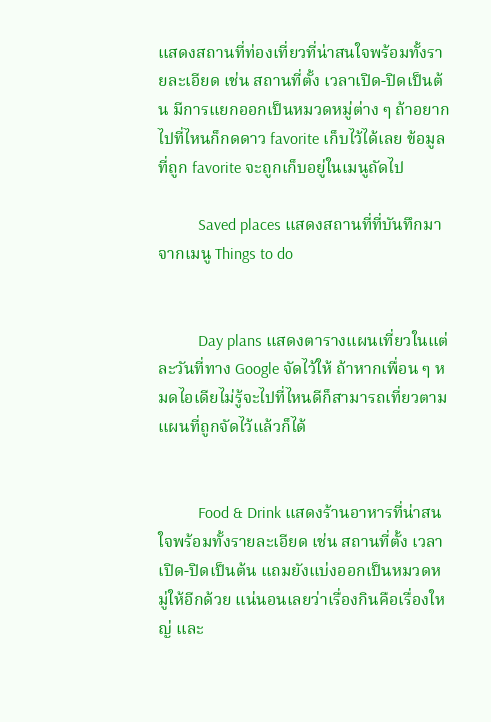แสดงสถานที่ท่องเที่ยวที่น่าสนใจพร้อมทั้งรายละเอียด เช่น สถานที่ตั้ง เวลาเปิด-ปิดเป็นต้น มีการแยกออกเป็นหมวดหมู่ต่าง ๆ ถ้าอยากไปที่ไหนก็กดดาว favorite เก็บไว้ได้เลย ข้อมูลที่ถูก favorite จะถูกเก็บอยู่ในเมนูถัดไป

          Saved places แสดงสถานที่ที่บันทึกมาจากเมนู Things to do


          Day plans แสดงตารางแผนเที่ยวในแต่ละวันที่ทาง Google จัดไว้ให้ ถ้าหากเพื่อน ๆ หมดไอเดียไม่รู้จะไปที่ไหนดีก็สามารถเที่ยวตามแผนที่ถูกจัดไว้แล้วก็ได้


          Food & Drink แสดงร้านอาหารที่น่าสนใจพร้อมทั้งรายละเอียด เช่น สถานที่ตั้ง เวลาเปิด-ปิดเป็นต้น แถมยังแบ่งออกเป็นหมวดหมู่ให้อีกด้วย แน่นอนเลยว่าเรื่องกินคือเรื่องใหญ่ และ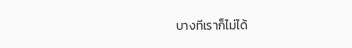บางทีเราก็ไม่ได้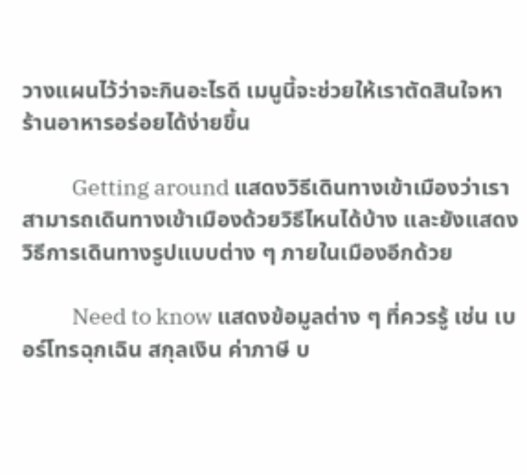วางแผนไว้ว่าจะกินอะไรดี เมนูนี้จะช่วยให้เราตัดสินใจหาร้านอาหารอร่อยได้ง่ายขึ้น

          Getting around แสดงวิธีเดินทางเข้าเมืองว่าเราสามารถเดินทางเข้าเมืองด้วยวิธีไหนได้บ้าง และยังแสดงวิธีการเดินทางรูปแบบต่าง ๆ ภายในเมืองอีกด้วย

          Need to know แสดงข้อมูลต่าง ๆ ที่ควรรู้ เช่น เบอร์โทรฉุกเฉิน สกุลเงิน ค่าภาษี บ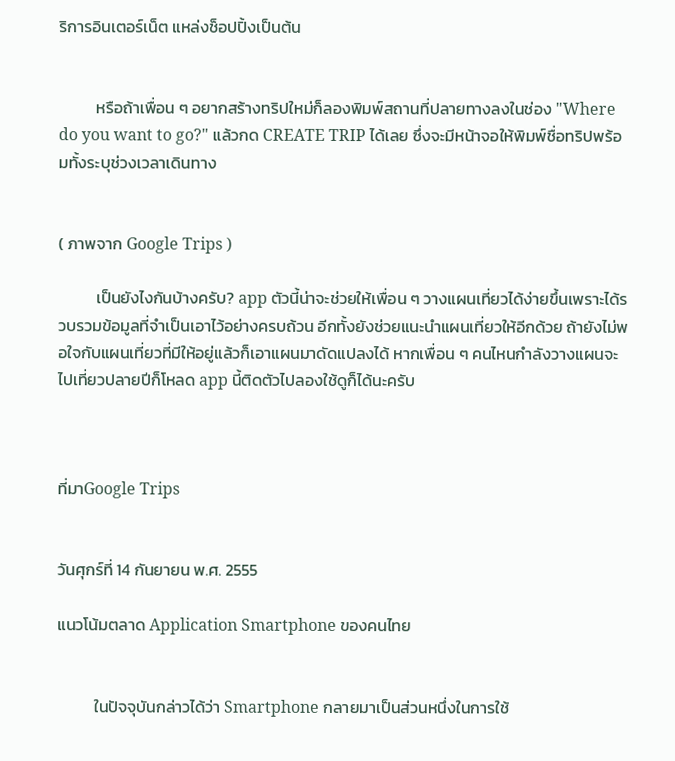ริการอินเตอร์เน็ต แหล่งช็อปปิ้งเป็นต้น


          หรือถ้าเพื่อน ๆ อยากสร้างทริปใหม่ก็ลองพิมพ์สถานที่ปลายทางลงในช่อง "Where do you want to go?" แล้วกด CREATE TRIP ได้เลย ซึ่งจะมีหน้าจอให้พิมพ์ชื่อทริปพร้อมทั้งระบุช่วงเวลาเดินทาง


( ภาพจาก Google Trips )

          เป็นยังไงกันบ้างครับ? app ตัวนี้น่าจะช่วยให้เพื่อน ๆ วางแผนเที่ยวได้ง่ายขึ้นเพราะได้รวบรวมข้อมูลที่จำเป็นเอาไว้อย่างครบถ้วน อีกทั้งยังช่วยแนะนำแผนเที่ยวให้อีกด้วย ถ้ายังไม่พอใจกับแผนเที่ยวที่มีให้อยู่แล้วก็เอาแผนมาดัดแปลงได้ หากเพื่อน ๆ คนไหนกำลังวางแผนจะไปเที่ยวปลายปีก็โหลด app นี้ติดตัวไปลองใช้ดูก็ได้นะครับ



ที่มาGoogle Trips


วันศุกร์ที่ 14 กันยายน พ.ศ. 2555

แนวโน้มตลาด Application Smartphone ของคนไทย


          ในปัจจุบันกล่าวได้ว่า Smartphone กลายมาเป็นส่วนหนึ่งในการใช้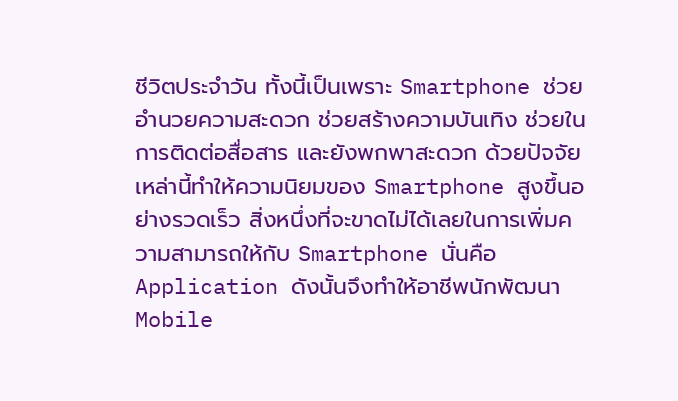ชีวิตประจำวัน ทั้งนี้เป็นเพราะ Smartphone ช่วยอำนวยความสะดวก ช่วยสร้างความบันเทิง ช่วยในการติดต่อสื่อสาร และยังพกพาสะดวก ด้วยปัจจัยเหล่านี้ทำให้ความนิยมของ Smartphone สูงขึ้นอย่างรวดเร็ว สิ่งหนึ่งที่จะขาดไม่ได้เลยในการเพิ่มความสามารถให้กับ Smartphone นั่นคือ Application ดังนั้นจึงทำให้อาชีพนักพัฒนา Mobile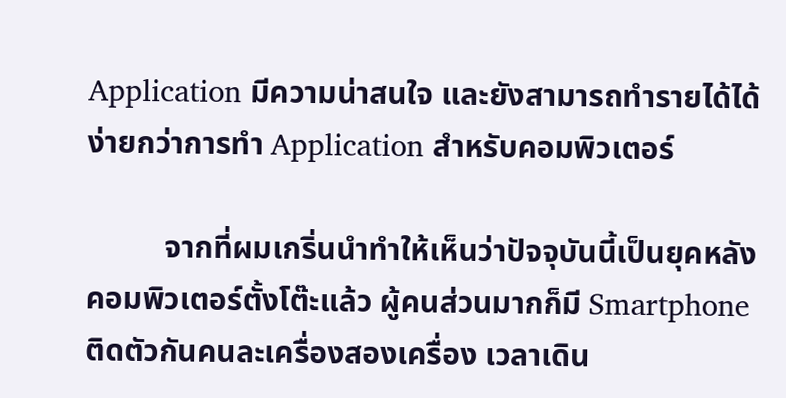Application มีความน่าสนใจ และยังสามารถทำรายได้ได้ง่ายกว่าการทำ Application สำหรับคอมพิวเตอร์

          จากที่ผมเกริ่นนำทำให้เห็นว่าปัจจุบันนี้เป็นยุคหลังคอมพิวเตอร์ตั้งโต๊ะแล้ว ผู้คนส่วนมากก็มี Smartphone ติดตัวกันคนละเครื่องสองเครื่อง เวลาเดิน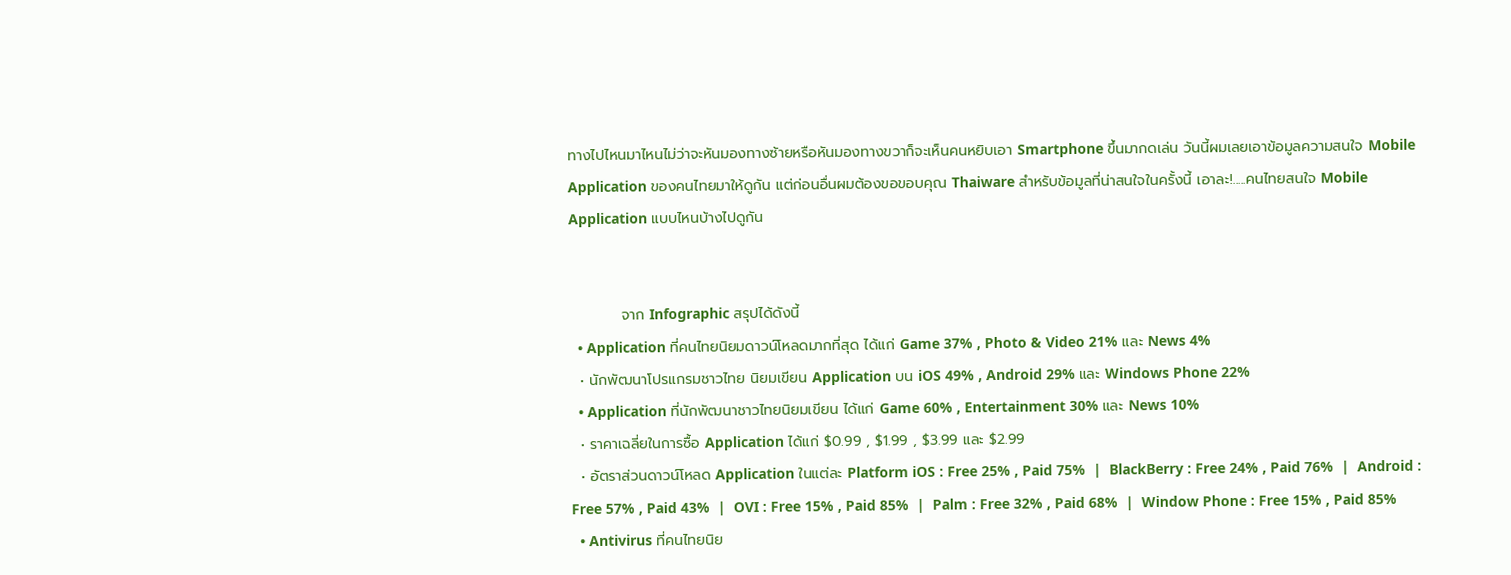ทางไปไหนมาไหนไม่ว่าจะหันมองทางซ้ายหรือหันมองทางขวาก็จะเห็นคนหยิบเอา Smartphone ขึ้นมากดเล่น วันนี้ผมเลยเอาข้อมูลความสนใจ Mobile Application ของคนไทยมาให้ดูกัน แต่ก่อนอื่นผมต้องขอขอบคุณ Thaiware สำหรับข้อมูลที่น่าสนใจในครั้งนี้ เอาละ!.....คนไทยสนใจ Mobile Application แบบไหนบ้างไปดูกัน


          จาก Infographic สรุปได้ดังนี้
  • Application ที่คนไทยนิยมดาวน์โหลดมากที่สุด ได้แก่ Game 37% , Photo & Video 21% และ News 4%
  • นักพัฒนาโปรแกรมชาวไทย นิยมเขียน Application บน iOS 49% , Android 29% และ Windows Phone 22%
  • Application ที่นักพัฒนาชาวไทยนิยมเขียน ได้แก่ Game 60% , Entertainment 30% และ News 10%
  • ราคาเฉลี่ยในการซื้อ Application ได้แก่ $0.99 , $1.99 , $3.99 และ $2.99
  • อัตราส่วนดาวน์โหลด Application ในแต่ละ Platform iOS : Free 25% , Paid 75%  |  BlackBerry : Free 24% , Paid 76%  |  Android : Free 57% , Paid 43%  |  OVI : Free 15% , Paid 85%  |  Palm : Free 32% , Paid 68%  |  Window Phone : Free 15% , Paid 85%
  • Antivirus ที่คนไทยนิย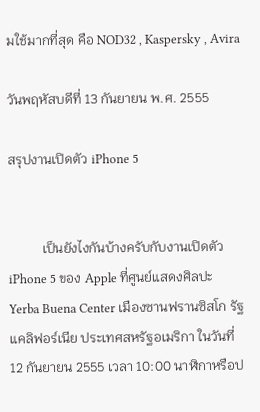มใช้มากที่สุด คือ NOD32 , Kaspersky , Avira

วันพฤหัสบดีที่ 13 กันยายน พ.ศ. 2555

สรุปงานเปิดตัว iPhone 5


          เป็นยังไงกันบ้างครับกับงานเปิดตัว iPhone 5 ของ Apple ที่ศูนย์แสดงศิลปะ Yerba Buena Center เมืองซานฟรานซิสโก รัฐแคลิฟอร์เนีย ประเทศสหรัฐอเมริกา ในวันที่ 12 กันยายน 2555 เวลา 10:00 นาฬิกาหรือป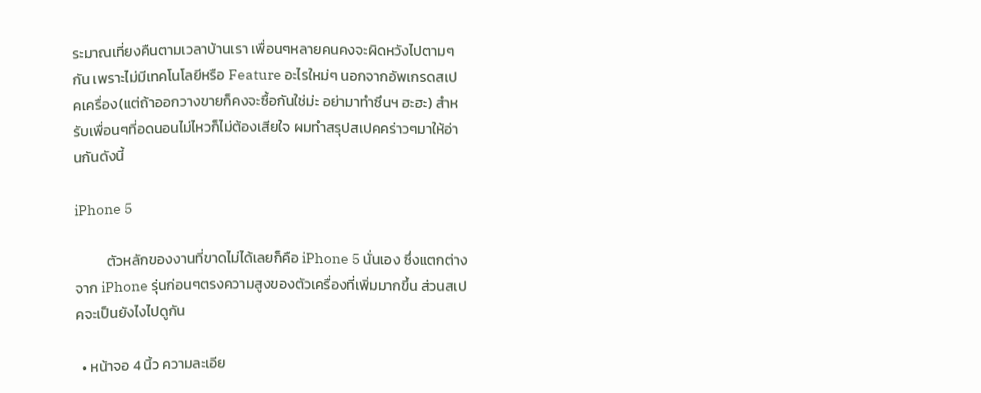ระมาณเที่ยงคืนตามเวลาบ้านเรา เพื่อนๆหลายคนคงจะผิดหวังไปตามๆกัน เพราะไม่มีเทคโนโลยีหรือ Feature อะไรใหม่ๆ นอกจากอัพเกรดสเปคเครื่อง(แต่ถ้าออกวางขายก็คงจะซื้อกันใช่ม่ะ อย่ามาทำซึนฯ ฮะฮะ) สำหรับเพื่อนๆที่อดนอนไม่ไหวก็ไม่ต้องเสียใจ ผมทำสรุปสเปคคร่าวๆมาให้อ่านกันดังนี้

iPhone 5

          ตัวหลักของงานที่ขาดไม่ได้เลยก็คือ iPhone 5 นั่นเอง ซึ่งแตกต่างจาก iPhone รุ่นก่อนๆตรงความสูงของตัวเครื่องที่เพิ่มมากขึ้น ส่วนสเปคจะเป็นยังไงไปดูกัน

  • หน้าจอ 4 นิ้ว ความละเอีย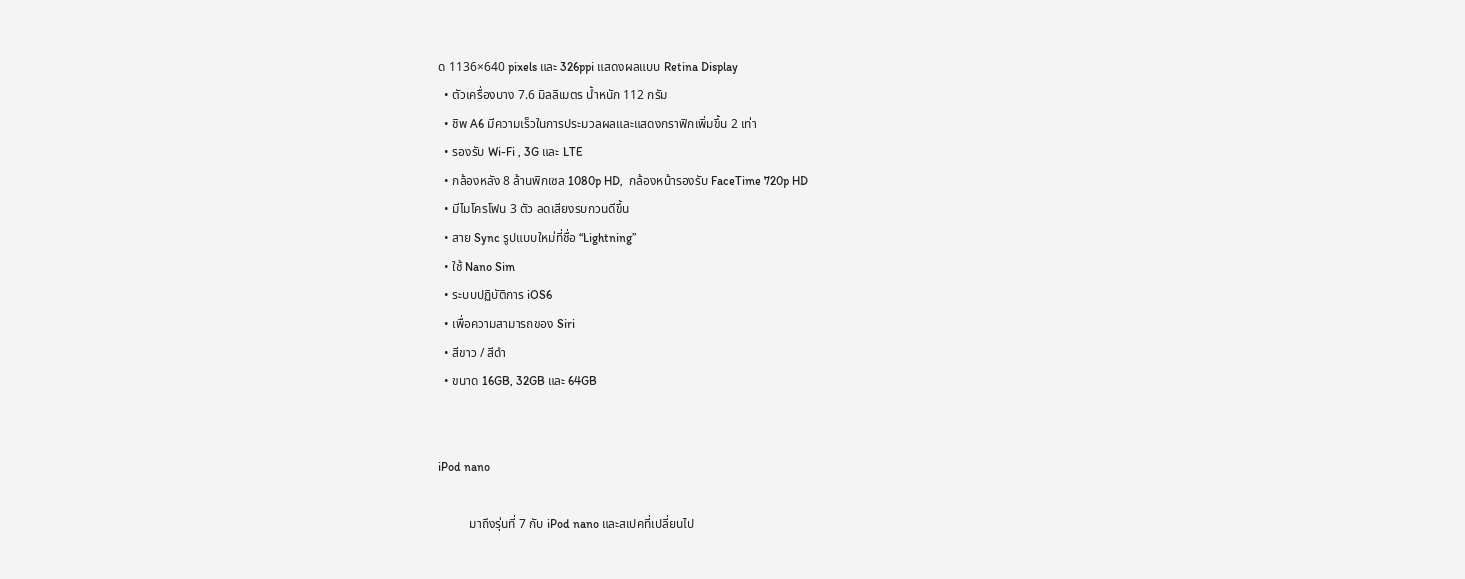ด 1136×640 pixels และ 326ppi แสดงผลแบบ Retina Display
  • ตัวเครื่องบาง 7.6 มิลลิเมตร น้ำหนัก 112 กรัม
  • ชิพ A6 มีความเร็วในการประมวลผลและแสดงกราฟิกเพิ่มขึ้น 2 เท่า
  • รองรับ Wi-Fi , 3G และ LTE
  • กล้องหลัง 8 ล้านพิกเซล 1080p HD,  กล้องหน้ารองรับ FaceTime 720p HD
  • มีไมโครโฟน 3 ตัว ลดเสียงรบกวนดีขึ้น
  • สาย Sync รูปแบบใหม่ที่ชื่อ “Lightning”
  • ใช้ Nano Sim
  • ระบบปฏิบัติการ iOS6
  • เพื่อความสามารถของ Siri
  • สีขาว / สีดำ
  • ขนาด 16GB, 32GB และ 64GB


iPod nano

          มาถึงรุ่นที่ 7 กับ iPod nano และสเปคที่เปลี่ยนไป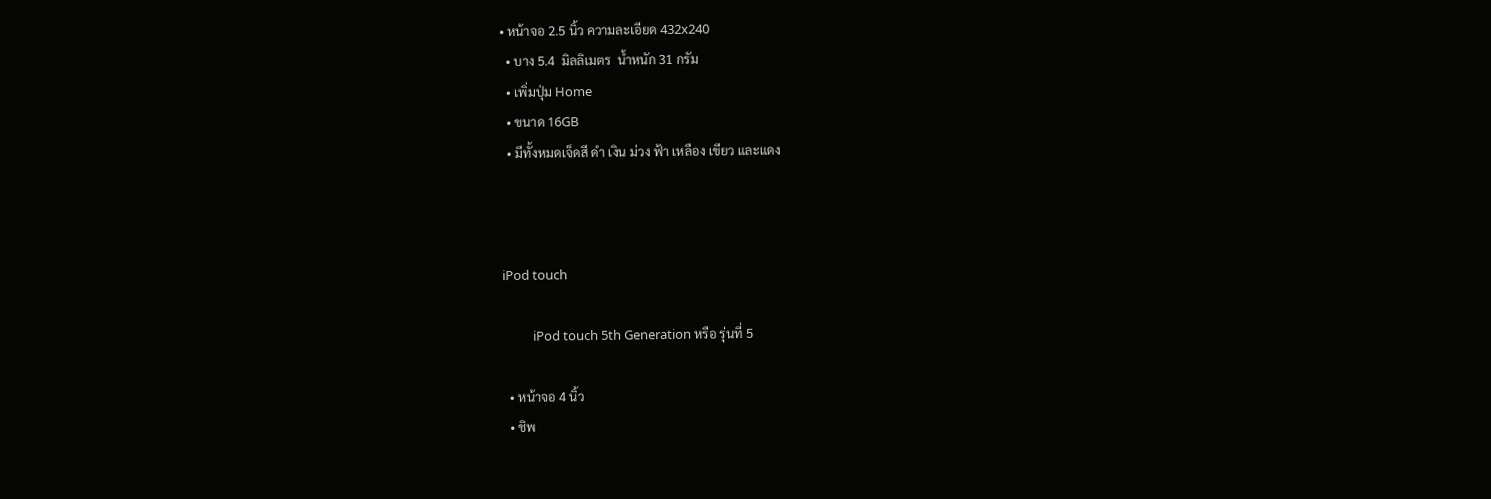• หน้าจอ 2.5 นิ้ว ความละเอียด 432x240
  • บาง 5.4  มิลลิเมตร  น้ำหนัก 31 กรัม
  • เพิ่มปุ่ม Home
  • ขนาด 16GB
  • มีทั้งหมดเจ็ดสี ดำ เงิน ม่วง ฟ้า เหลือง เขียว และแดง



iPod touch

          iPod touch 5th Generation หรือ รุ่นที่ 5

  • หน้าจอ 4 นิ้ว
  • ชิพ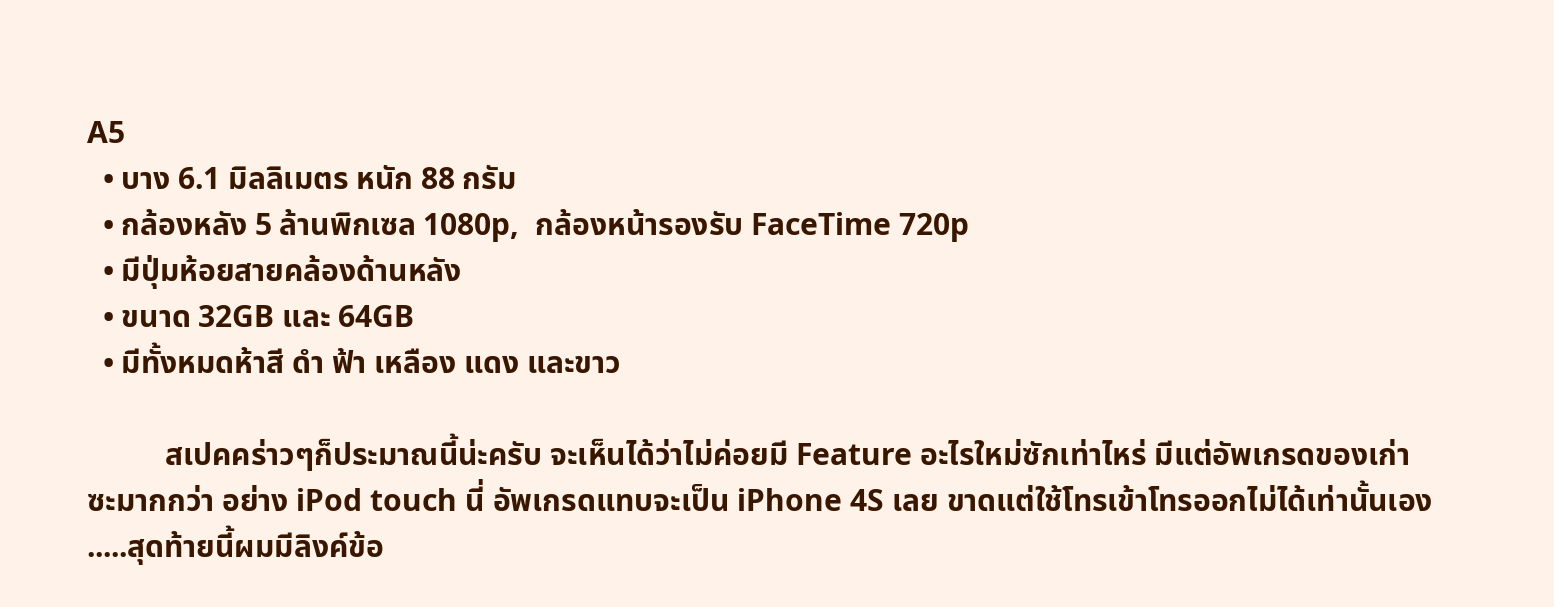A5
  • บาง 6.1 มิลลิเมตร หนัก 88 กรัม
  • กล้องหลัง 5 ล้านพิกเซล 1080p,  กล้องหน้ารองรับ FaceTime 720p
  • มีปุ่มห้อยสายคล้องด้านหลัง
  • ขนาด 32GB และ 64GB
  • มีทั้งหมดห้าสี ดำ ฟ้า เหลือง แดง และขาว

          สเปคคร่าวๆก็ประมาณนี้น่ะครับ จะเห็นได้ว่าไม่ค่อยมี Feature อะไรใหม่ซักเท่าไหร่ มีแต่อัพเกรดของเก่าซะมากกว่า อย่าง iPod touch นี่ อัพเกรดแทบจะเป็น iPhone 4S เลย ขาดแต่ใช้โทรเข้าโทรออกไม่ได้เท่านั้นเอง .....สุดท้ายนี้ผมมีลิงค์ข้อ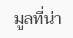มูลที่น่า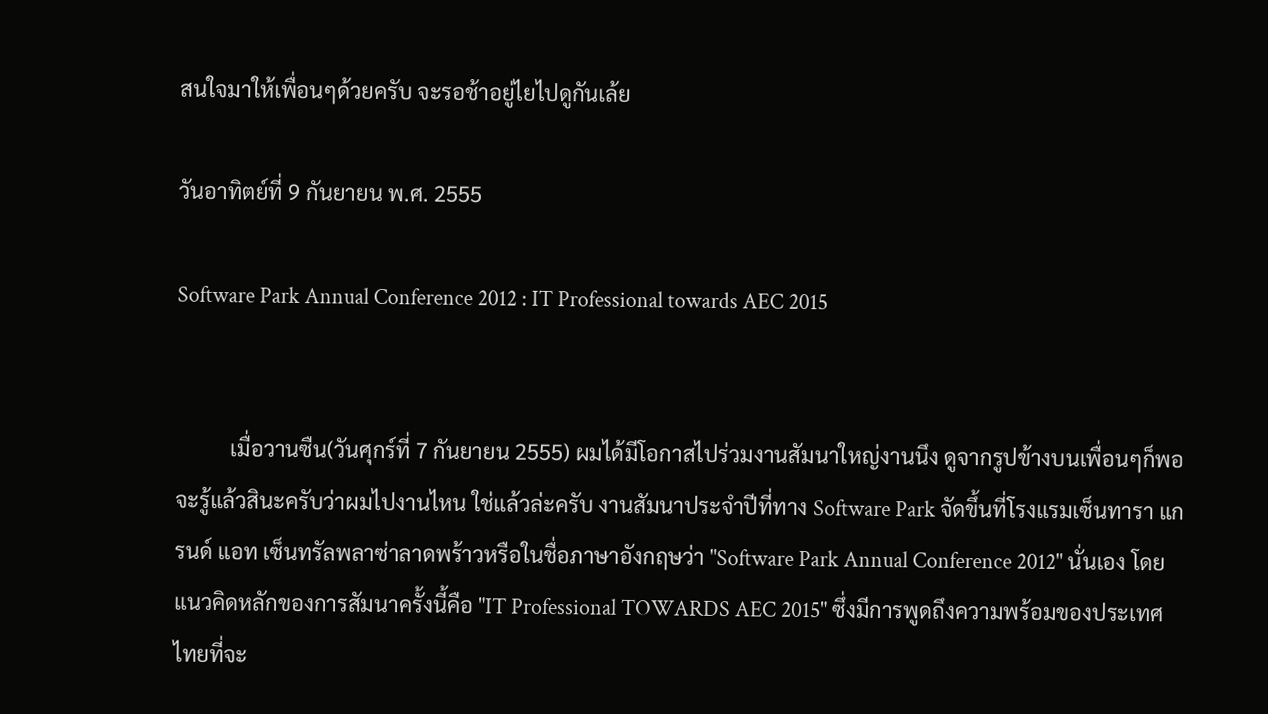สนใจมาให้เพื่อนๆด้วยครับ จะรอช้าอยู่ไยไปดูกันเล้ย

วันอาทิตย์ที่ 9 กันยายน พ.ศ. 2555

Software Park Annual Conference 2012 : IT Professional towards AEC 2015


          เมื่อวานซืน(วันศุกร์ที่ 7 กันยายน 2555) ผมได้มีโอกาสไปร่วมงานสัมนาใหญ่งานนึง ดูจากรูปข้างบนเพื่อนๆก็พอจะรู้แล้วสินะครับว่าผมไปงานไหน ใช่แล้วล่ะครับ งานสัมนาประจำปีที่ทาง Software Park จัดขึ้นที่โรงแรมเซ็นทารา แกรนด์ แอท เซ็นทรัลพลาซ่าลาดพร้าวหรือในชื่อภาษาอังกฤษว่า "Software Park Annual Conference 2012" นั่นเอง โดยแนวคิดหลักของการสัมนาครั้งนี้คือ "IT Professional TOWARDS AEC 2015" ซึ่งมีการพูดถึงความพร้อมของประเทศไทยที่จะ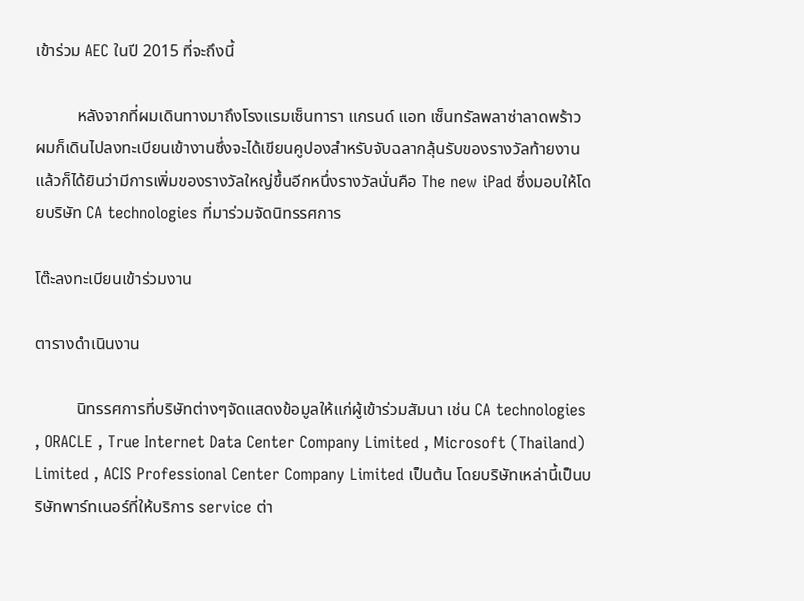เข้าร่วม AEC ในปี 2015 ที่จะถึงนี้

          หลังจากที่ผมเดินทางมาถึงโรงแรมเซ็นทารา แกรนด์ แอท เซ็นทรัลพลาซ่าลาดพร้าว ผมก็เดินไปลงทะเบียนเข้างานซึ่งจะได้เขียนคูปองสำหรับจับฉลากลุ้นรับของรางวัลท้ายงาน แล้วก็ได้ยินว่ามีการเพิ่มของรางวัลใหญ่ขึ้นอีกหนึ่งรางวัลนั่นคือ The new iPad ซึ่งมอบให้โดยบริษัท CA technologies ที่มาร่วมจัดนิทรรศการ

โต๊ะลงทะเบียนเข้าร่วมงาน

ตารางดำเนินงาน

          นิทรรศการที่บริษัทต่างๆจัดแสดงข้อมูลให้แก่ผู้เข้าร่วมสัมนา เช่น CA technologies , ORACLE , True Internet Data Center Company Limited , Microsoft (Thailand) Limited , ACIS Professional Center Company Limited เป็นต้น โดยบริษัทเหล่านี้เป็นบริษัทพาร์ทเนอร์ที่ให้บริการ service ต่า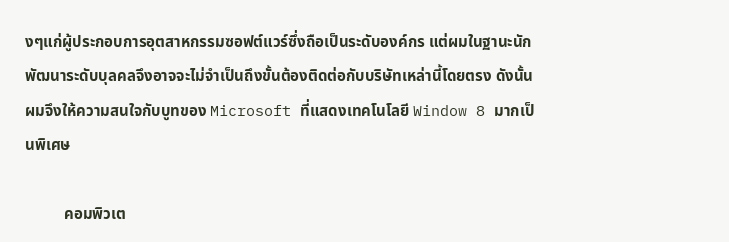งๆแก่ผู้ประกอบการอุตสาหกรรมซอฟต์แวร์ซึ่งถือเป็นระดับองค์กร แต่ผมในฐานะนักพัฒนาระดับบุลคลจึงอาจจะไม่จำเป็นถึงขั้นต้องติดต่อกับบริษัทเหล่านี้โดยตรง ดังนั้นผมจึงให้ความสนใจกับบูทของ Microsoft ที่แสดงเทคโนโลยี Window 8 มากเป็นพิเศษ

          คอมพิวเต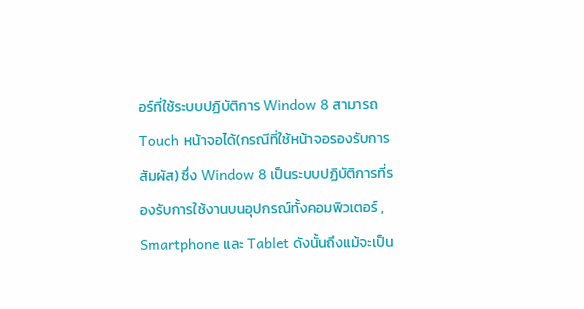อร์ที่ใช้ระบบปฏิบัติการ Window 8 สามารถ Touch หน้าจอได้(กรณีที่ใช้หน้าจอรองรับการสัมผัส) ซึ่ง Window 8 เป็นระบบปฏิบัติการที่รองรับการใช้งานบนอุปกรณ์ทั้งคอมพิวเตอร์ , Smartphone และ Tablet ดังนั้นถึงแม้จะเป็น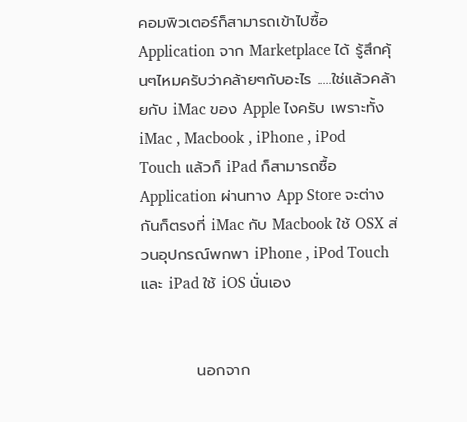คอมพิวเตอร์ก็สามารถเข้าไปซื้อ Application จาก Marketplace ได้ รู้สึกคุ้นๆไหมครับว่าคล้ายๆกับอะไร .....ใช่แล้วคล้ายกับ iMac ของ Apple ไงครับ เพราะทั้ง iMac , Macbook , iPhone , iPod Touch แล้วก็ iPad ก็สามารถซื้อ Application ผ่านทาง App Store จะต่างกันก็ตรงที่ iMac กับ Macbook ใช้ OSX ส่วนอุปกรณ์พกพา iPhone , iPod Touch และ iPad ใช้ iOS นั่นเอง


          นอกจาก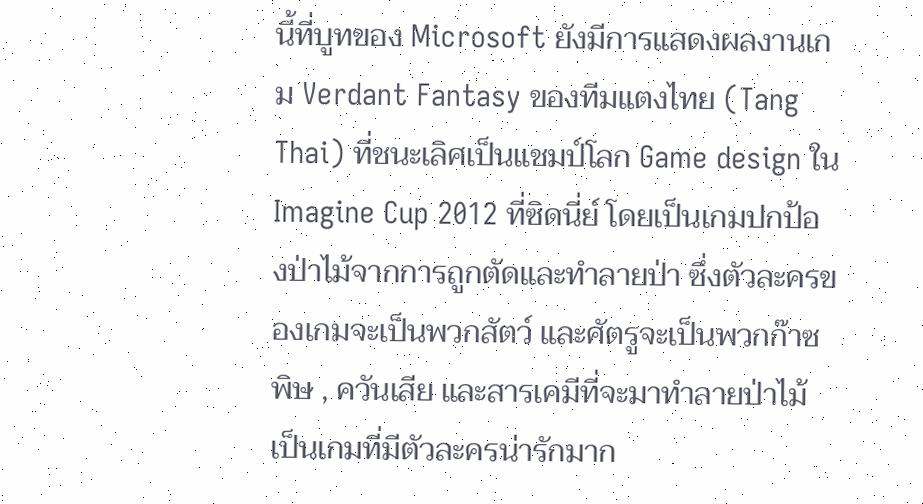นี้ที่บูทของ Microsoft ยังมีการแสดงผลงานเกม Verdant Fantasy ของทีมแตงไทย (Tang Thai) ที่ชนะเลิศเป็นแชมป์โลก Game design ใน Imagine Cup 2012 ที่ซิดนี่ย์ โดยเป็นเกมปกป้องป่าไม้จากการถูกตัดและทำลายป่า ซึ่งตัวละครของเกมจะเป็นพวกสัตว์ และศัตรูจะเป็นพวกก๊าซพิษ , ควันเสีย และสารเคมีที่จะมาทำลายป่าไม้ เป็นเกมที่มีตัวละครน่ารักมาก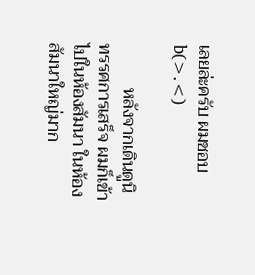เลยล่ะครับ ผมชอบ b(>.<)

          หลังจากเดินดูนิทรรศการเสร็จ ผมก็เข้าไปในห้องสัมนา ในห้องสัมนาใหญ่มาก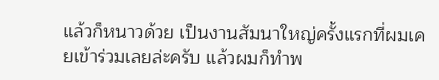แล้วก็หนาวด้วย เป็นงานสัมนาใหญ่ครั้งแรกที่ผมเคยเข้าร่วมเลยล่ะครับ แล้วผมก็ทำพ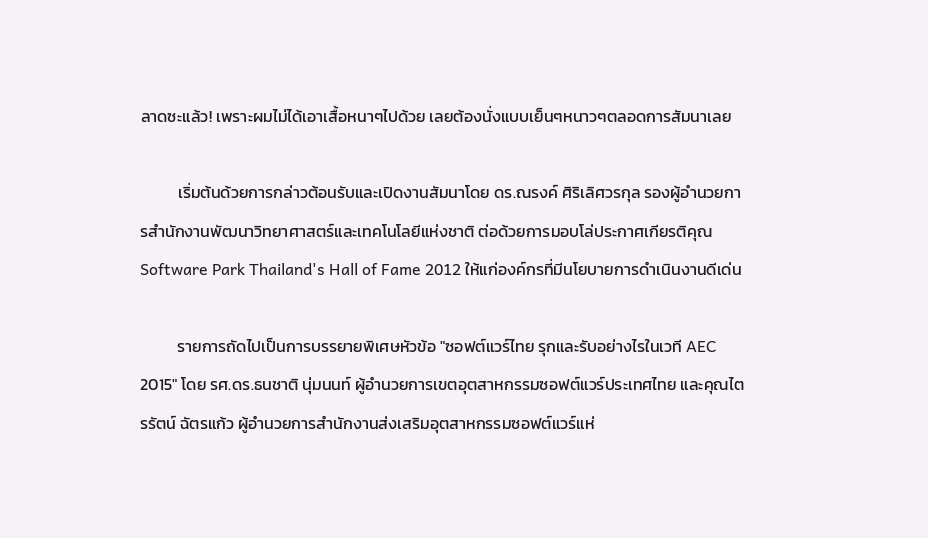ลาดซะแล้ว! เพราะผมไม่ได้เอาเสื้อหนาๆไปด้วย เลยต้องนั่งแบบเย็นๆหนาวๆตลอดการสัมนาเลย

          เริ่มต้นด้วยการกล่าวต้อนรับและเปิดงานสัมนาโดย ดร.ณรงค์ ศิริเลิศวรกุล รองผู้อำนวยการสำนักงานพัฒนาวิทยาศาสตร์และเทคโนโลยีแห่งชาติ ต่อด้วยการมอบโล่ประกาศเกียรติคุณ Software Park Thailand's Hall of Fame 2012 ให้แก่องค์กรที่มีนโยบายการดำเนินงานดีเด่น

          รายการถัดไปเป็นการบรรยายพิเศษหัวข้อ "ซอฟต์แวร์ไทย รุกและรับอย่างไรในเวที AEC 2015" โดย รศ.ดร.ธนชาติ นุ่มนนท์ ผู้อำนวยการเขตอุตสาหกรรมซอฟต์แวร์ประเทศไทย และคุณไตรรัตน์ ฉัตรแก้ว ผู้อำนวยการสำนักงานส่งเสริมอุตสาหกรรมซอฟต์แวร์แห่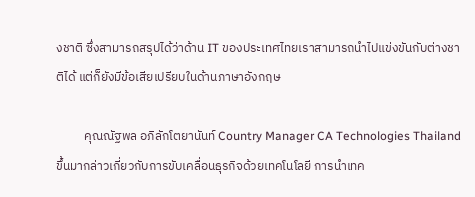งชาติ ซึ่งสามารถสรุปได้ว่าด้าน IT ของประเทศไทยเราสามารถนำไปแข่งขันกับต่างชาติได้ แต่ก็ยังมีข้อเสียเปรียบในด้านภาษาอังกฤษ

          คุณณัฐพล อภิลักโตยานันท์ Country Manager CA Technologies Thailand ขึ้นมากล่าวเกี่ยวกับการขับเคลื่อนธุรกิจด้วยเทคโนโลยี การนำเทค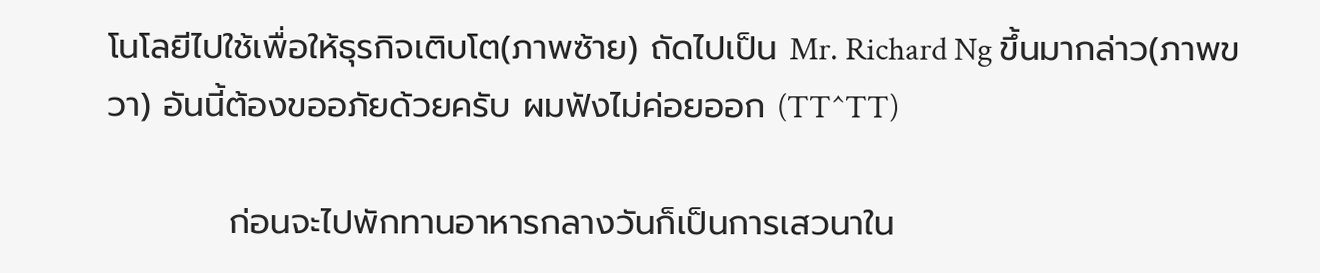โนโลยีไปใช้เพื่อให้ธุรกิจเติบโต(ภาพซ้าย) ถัดไปเป็น Mr. Richard Ng ขึ้นมากล่าว(ภาพขวา) อันนี้ต้องขออภัยด้วยครับ ผมฟังไม่ค่อยออก (TT^TT)

          ก่อนจะไปพักทานอาหารกลางวันก็เป็นการเสวนาใน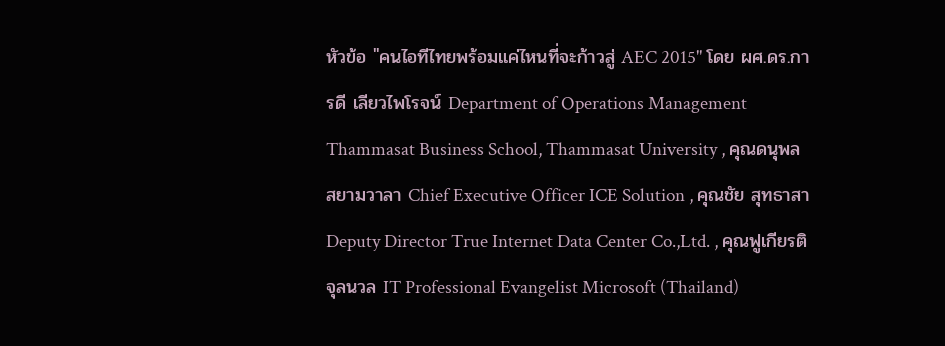หัวข้อ "คนไอทีไทยพร้อมแค่ไหนที่จะก้าวสู่ AEC 2015" โดย ผศ.ดร.การดี เลียวไพโรจน์ Department of Operations Management Thammasat Business School, Thammasat University , คุณดนุพล สยามวาลา Chief Executive Officer ICE Solution , คุณชัย สุทธาสา Deputy Director True Internet Data Center Co.,Ltd. , คุณฟูเกียรติ จุลนวล IT Professional Evangelist Microsoft (Thailand)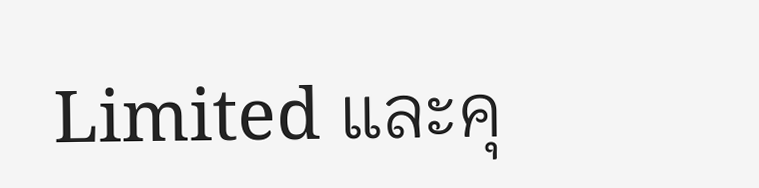Limited และคุ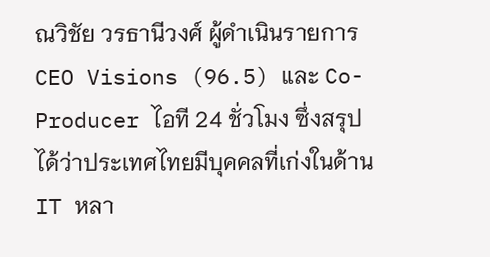ณวิชัย วรธานีวงศ์ ผู้ดำเนินรายการ CEO Visions (96.5) และ Co-Producer ไอที 24 ชั่วโมง ซึ่งสรุปได้ว่าประเทศไทยมีบุคคลที่เก่งในด้าน IT หลา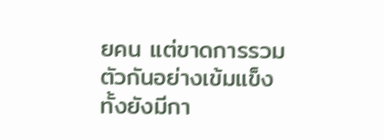ยคน แต่ขาดการรวมตัวกันอย่างเข้มแข็ง ทั้งยังมีกา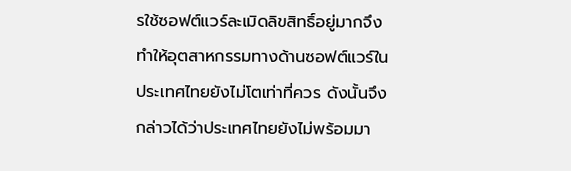รใช้ซอฟต์แวร์ละเมิดลิขสิทธิ์อยู่มากจึงทำให้อุตสาหกรรมทางด้านซอฟต์แวร์ในประเทศไทยยังไม่โตเท่าที่ควร ดังนั้นจึงกล่าวได้ว่าประเทศไทยยังไม่พร้อมมา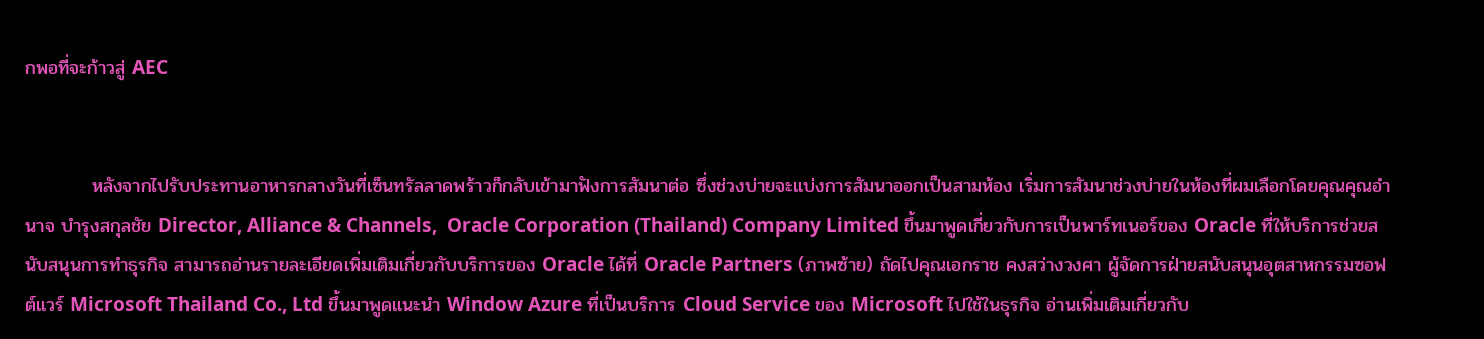กพอที่จะก้าวสู่ AEC


          หลังจากไปรับประทานอาหารกลางวันที่เซ็นทรัลลาดพร้าวก็กลับเข้ามาฟังการสัมนาต่อ ซึ่งช่วงบ่ายจะแบ่งการสัมนาออกเป็นสามห้อง เริ่มการสัมนาช่วงบ่ายในห้องที่ผมเลือกโดยคุณคุณอำนาจ บำรุงสกุลชัย Director, Alliance & Channels,  Oracle Corporation (Thailand) Company Limited ขึ้นมาพูดเกี่ยวกับการเป็นพาร์ทเนอร์ของ Oracle ที่ให้บริการช่วยสนับสนุนการทำธุรกิจ สามารถอ่านรายละเอียดเพิ่มเติมเกี่ยวกับบริการของ Oracle ได้ที่ Oracle Partners (ภาพซ้าย) ถัดไปคุณเอกราช คงสว่างวงศา ผู้จัดการฝ่ายสนับสนุนอุตสาหกรรมซอฟต์แวร์ Microsoft Thailand Co., Ltd ขึ้นมาพูดแนะนำ Window Azure ที่เป็นบริการ Cloud Service ของ Microsoft ไปใช้ในธุรกิจ อ่านเพิ่มเติมเกี่ยวกับ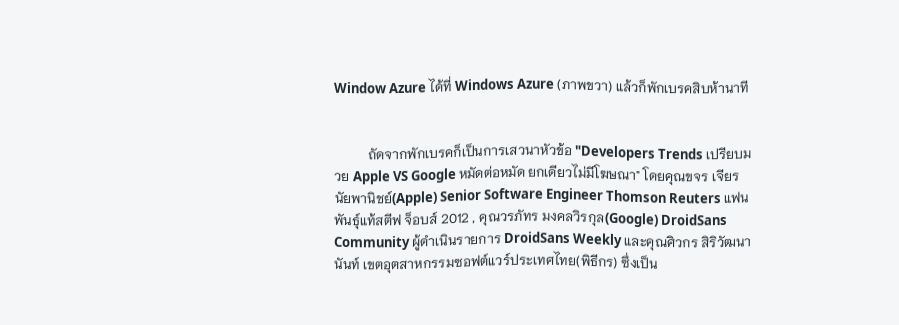Window Azure ได้ที่ Windows Azure (ภาพขวา) แล้วก็พักเบรคสิบห้านาที


          ถัดจากพักเบรคก็เป็นการเสวนาหัวข้อ "Developers Trends เปรียบมวย Apple VS Google หมัดต่อหมัด ยกเดียวไม่มีโฆษณา" โดยคุณขจร เจียรนัยพานิชย์(Apple) Senior Software Engineer Thomson Reuters แฟนพันธุ์แท้สตีฟ จ็อบส์ 2012 , คุณวรภัทร มงคลวิรกุล(Google) DroidSans Community ผู้ดำเนินรายการ DroidSans Weekly และคุณศิวกร สิริวัฒนานันท์ เขตอุตสาหกรรมซอฟต์แวร์ประเทศไทย(พิธีกร) ซึ่งเป็น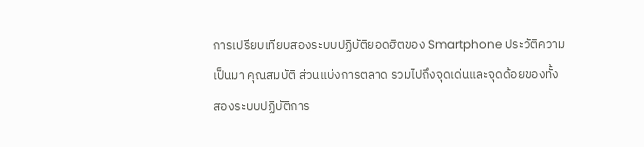การเปรียบเทียบสองระบบปฏิบัติยอดฮิตของ Smartphone ประวัติความเป็นมา คุณสมบัติ ส่วนแบ่งการตลาด รวมไปถึงจุดเด่นและจุดด้อยของทั้งสองระบบปฏิบัติการ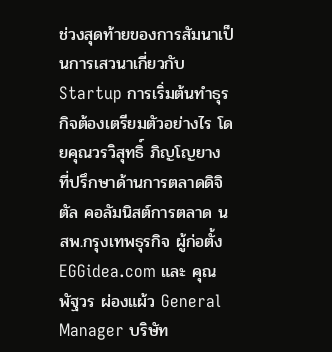ช่วงสุดท้ายของการสัมนาเป็นการเสวนาเกี่ยวกับ Startup การเริ่มต้นทำธุรกิจต้องเตรียมตัวอย่างไร โดยคุณวรวิสุทธิ์ ภิญโญยาง ที่ปรึกษาด้านการตลาดดิจิตัล คอลัมนิสต์การตลาด นสพ.กรุงเทพธุรกิจ ผู้ก่อตั้ง EGGidea.com และ คุณพัฐวร ผ่องแผ้ว General Manager บริษัท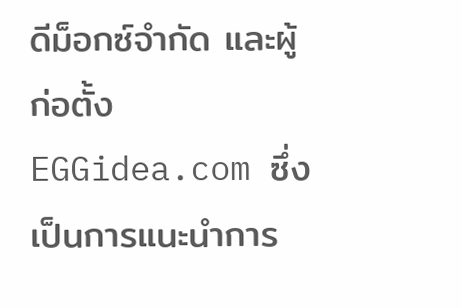ดีม็อกซ์จำกัด และผู้ก่อตั้ง EGGidea.com ซึ่งเป็นการแนะนำการ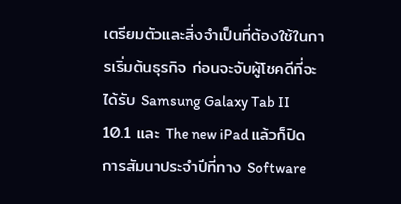เตรียมตัวและสิ่งจำเป็นที่ต้องใช้ในการเริ่มต้นธุรกิจ ก่อนจะจับผู้โชคดีที่จะได้รับ Samsung Galaxy Tab II 10.1 และ The new iPad แล้วก็ปิดการสัมนาประจำปีที่ทาง Software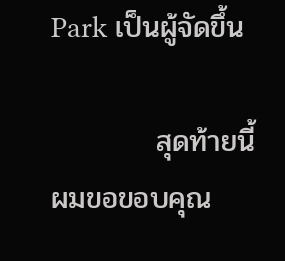Park เป็นผู้จัดขึ้น

          สุดท้ายนี้ผมขอขอบคุณ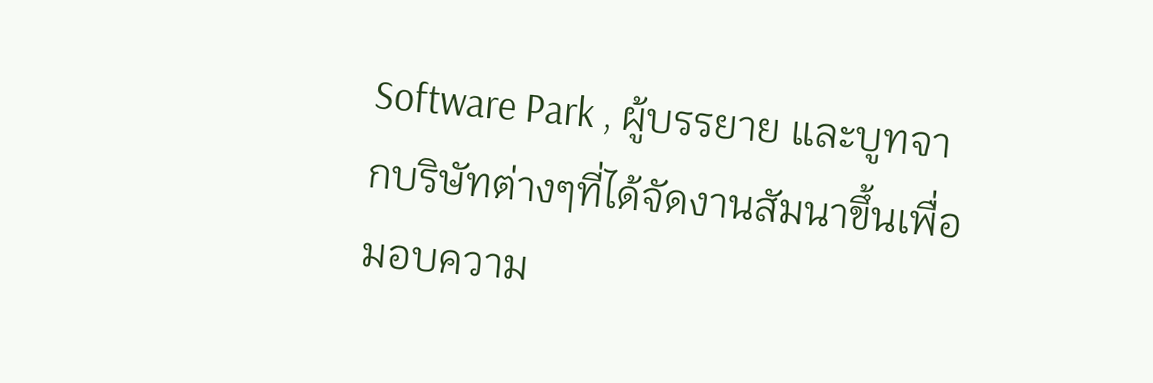Software Park , ผู้บรรยาย และบูทจากบริษัทต่างๆที่ได้จัดงานสัมนาขึ้นเพื่อมอบความ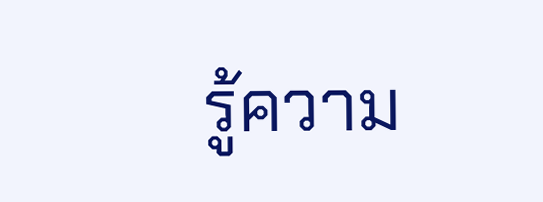รู้ความ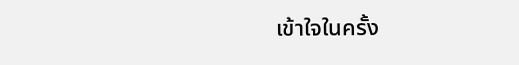เข้าใจในครั้ง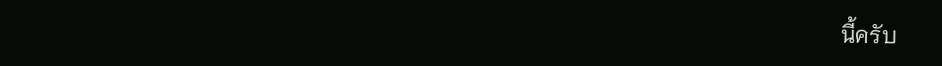นี้ครับ